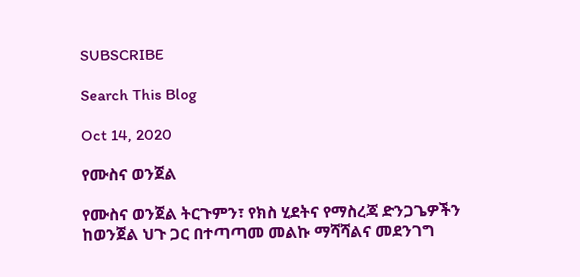SUBSCRIBE

Search This Blog

Oct 14, 2020

የሙስና ወንጀል

የሙስና ወንጀል ትርጉምን፣ የክስ ሂደትና የማስረጃ ድንጋጌዎችን ከወንጀል ህጉ ጋር በተጣጣመ መልኩ ማሻሻልና መደንገግ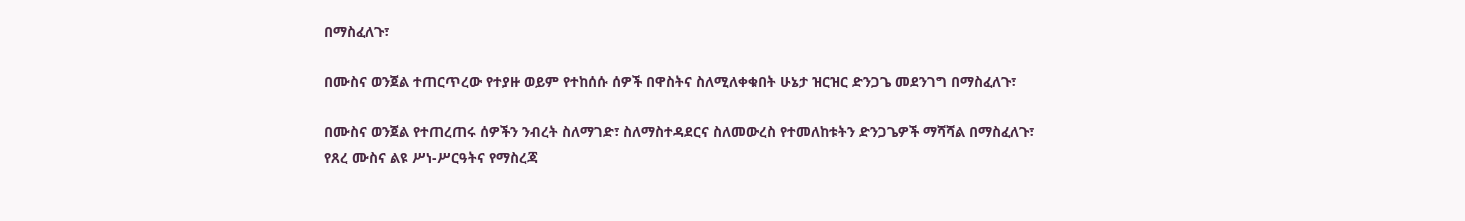በማስፈለጉ፣

በሙስና ወንጀል ተጠርጥረው የተያዙ ወይም የተከሰሱ ሰዎች በዋስትና ስለሚለቀቁበት ሁኔታ ዝርዝር ድንጋጌ መደንገግ በማስፈለጉ፣

በሙስና ወንጀል የተጠረጠሩ ሰዎችን ንብረት ስለማገድ፣ ስለማስተዳደርና ስለመውረስ የተመለከቱትን ድንጋጌዎች ማሻሻል በማስፈለጉ፣
የጸረ ሙስና ልዩ ሥነ-ሥርዓትና የማስረጃ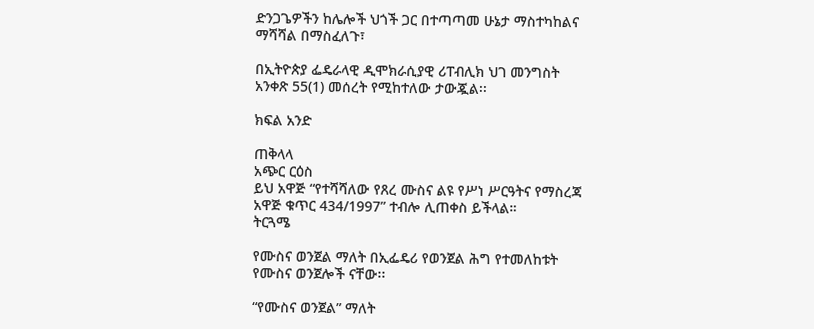ድንጋጌዎችን ከሌሎች ህጎች ጋር በተጣጣመ ሁኔታ ማስተካከልና ማሻሻል በማስፈለጉ፣

በኢትዮጵያ ፌዴራላዊ ዲሞክራሲያዊ ሪፐብሊክ ህገ መንግስት አንቀጽ 55(1) መሰረት የሚከተለው ታውጇል፡፡

ክፍል አንድ

ጠቅላላ
አጭር ርዕስ
ይህ አዋጅ “የተሻሻለው የጸረ ሙስና ልዩ የሥነ ሥርዓትና የማስረጃ አዋጅ ቁጥር 434/1997” ተብሎ ሊጠቀስ ይችላል።
ትርጓሜ

የሙስና ወንጀል ማለት በኢፌዴሪ የወንጀል ሕግ የተመለከቱት የሙስና ወንጀሎች ናቸው፡፡

“የሙስና ወንጀል” ማለት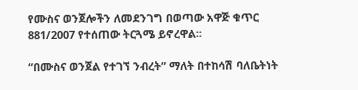የሙስና ወንጀሎችን ለመደንገግ በወጣው አዋጅ ቁጥር 881/2007 የተሰጠው ትርጓሜ ይኖረዋል፡፡

“በሙስና ወንጀል የተገኘ ንብረት” ማለት በተከሳሽ ባለቤትነት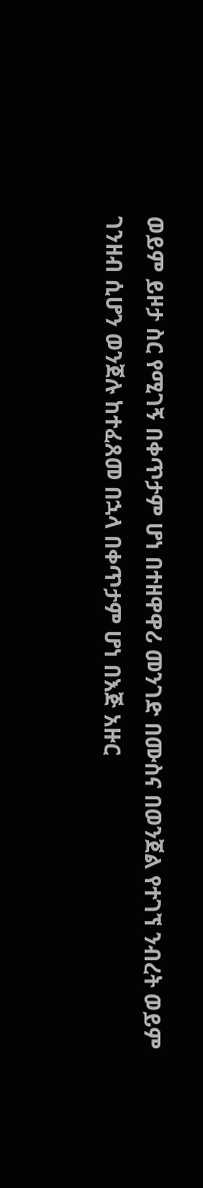ወይም ይዞታ ስር የሚገኝ በቀጥታም ሆነ በተዘዋዋሪ መንገድ በሙስና በወንጀል የተገኘ ንብረት ወይም ገንዘብ ሲሆን ወንጀሉ ከተፈጸመ በኋላ በቀጥታም ሆነ በእጅ አዙር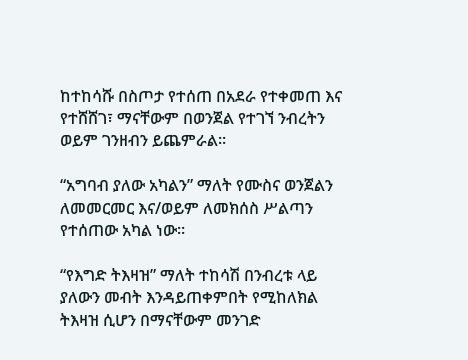ከተከሳሹ በስጦታ የተሰጠ በአደራ የተቀመጠ እና የተሸሸገ፣ ማናቸውም በወንጀል የተገኘ ንብረትን ወይም ገንዘብን ይጨምራል።

“አግባብ ያለው አካልን” ማለት የሙስና ወንጀልን ለመመርመር እና/ወይም ለመክሰስ ሥልጣን የተሰጠው አካል ነው።

“የእግድ ትእዛዝ” ማለት ተከሳሽ በንብረቱ ላይ ያለውን መብት እንዳይጠቀምበት የሚከለክል ትእዛዝ ሲሆን በማናቸውም መንገድ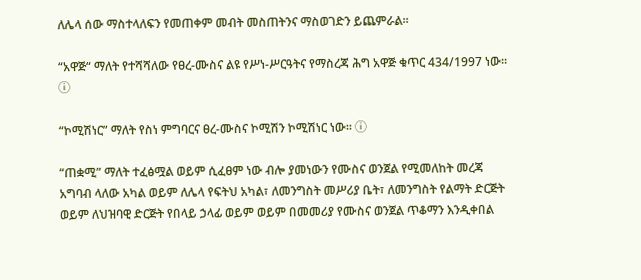ለሌላ ሰው ማስተላለፍን የመጠቀም መብት መስጠትንና ማስወገድን ይጨምራል።

“አዋጅ“ ማለት የተሻሻለው የፀረ-ሙስና ልዩ የሥነ-ሥርዓትና የማስረጃ ሕግ አዋጅ ቁጥር 434/1997 ነው፡፡ ⓘ

“ኮሚሽነር” ማለት የስነ ምግባርና ፀረ-ሙስና ኮሚሽን ኮሚሽነር ነው፡፡ ⓘ

“ጠቋሚ” ማለት ተፈፅሟል ወይም ሲፈፀም ነው ብሎ ያመነውን የሙስና ወንጀል የሚመለከት መረጃ አግባብ ላለው አካል ወይም ለሌላ የፍትህ አካል፣ ለመንግስት መሥሪያ ቤት፣ ለመንግስት የልማት ድርጅት ወይም ለህዝባዊ ድርጅት የበላይ ኃላፊ ወይም ወይም በመመሪያ የሙስና ወንጀል ጥቆማን እንዲቀበል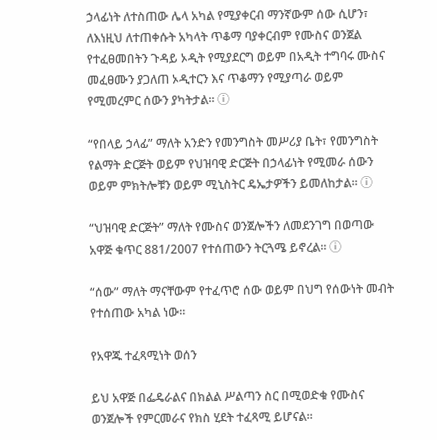ኃላፊነት ለተስጠው ሌላ አካል የሚያቀርብ ማንኛውም ሰው ሲሆን፣ ለእነዚህ ለተጠቀሱት አካላት ጥቆማ ባያቀርብም የሙስና ወንጀል የተፈፀመበትን ጉዳይ ኦዲት የሚያደርግ ወይም በአዲት ተግባሩ ሙስና መፈፀሙን ያጋለጠ ኦዲተርን እና ጥቆማን የሚያጣራ ወይም የሚመረምር ሰውን ያካትታል፡፡ ⓘ

“የበላይ ኃላፊ” ማለት አንድን የመንግስት መሥሪያ ቤት፣ የመንግስት የልማት ድርጅት ወይም የህዝባዊ ድርጅት በኃላፊነት የሚመራ ሰውን ወይም ምክትሎቹን ወይም ሚኒስትር ዴኤታዎችን ይመለከታል፡፡ ⓘ

“ህዝባዊ ድርጅት” ማለት የሙስና ወንጀሎችን ለመደንገግ በወጣው አዋጅ ቁጥር 881/2007 የተሰጠውን ትርጓሜ ይኖረል፡፡ ⓘ

“ሰው” ማለት ማናቸውም የተፈጥሮ ሰው ወይም በህግ የሰውነት መብት የተሰጠው አካል ነው።

የአዋጁ ተፈጻሚነት ወሰን

ይህ አዋጅ በፌዴራልና በክልል ሥልጣን ስር በሚወድቁ የሙስና ወንጀሎች የምርመራና የክስ ሂደት ተፈጻሚ ይሆናል።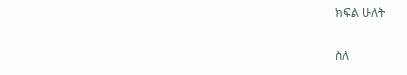ክፍል ሁለት

ስለ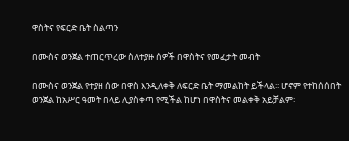ዋስትና የፍርድ ቤት ስልጣን

በሙስና ወንጀል ተጠርጥረው ስለተያዙ ሰዎች በዋስትና የመፈታት መብት

በሙስና ወንጀል የተያዘ ሰው በዋስ እንዲለቀቅ ለፍርድ ቤት ማመልከት ይችላል፡፡ ሆኖም የተከሰሰበት ወንጀል ከአሥር ዓመት በላይ ሊያስቀጣ የሚችል ከሆነ በዋስትና መልቀቅ አይቻልም፡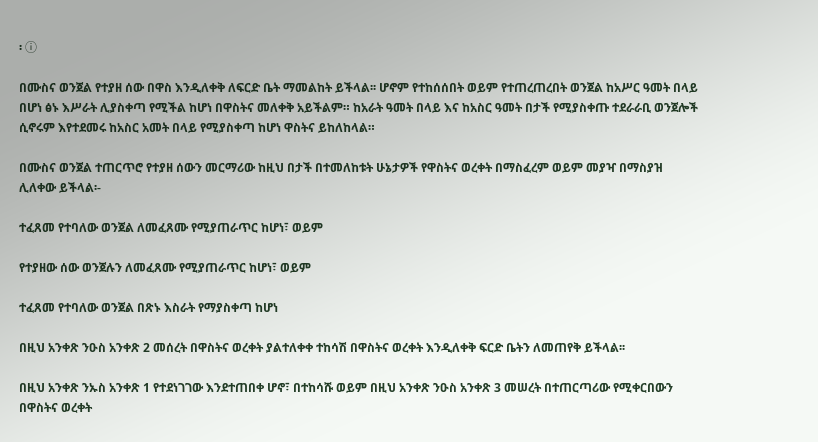፡ ⓘ

በሙስና ወንጀል የተያዘ ሰው በዋስ እንዲለቀቅ ለፍርድ ቤት ማመልከት ይችላል፡፡ ሆኖም የተከሰሰበት ወይም የተጠረጠረበት ወንጀል ከአሥር ዓመት በላይ በሆነ ፅኑ እሥራት ሊያስቀጣ የሚችል ከሆነ በዋስትና መለቀቅ አይችልም። ከአራት ዓመት በላይ እና ከአስር ዓመት በታች የሚያስቀጡ ተደራራቢ ወንጀሎች ሲኖሩም እየተደመሩ ከአስር አመት በላይ የሚያስቀጣ ከሆነ ዋስትና ይከለከላል።

በሙስና ወንጀል ተጠርጥሮ የተያዘ ሰውን መርማሪው ከዚህ በታች በተመለከቱት ሁኔታዎች የዋስትና ወረቀት በማስፈረም ወይም መያዣ በማስያዝ ሊለቀው ይችላል፡-

ተፈጸመ የተባለው ወንጀል ለመፈጸሙ የሚያጠራጥር ከሆነ፣ ወይም

የተያዘው ሰው ወንጀሉን ለመፈጸሙ የሚያጠራጥር ከሆነ፣ ወይም

ተፈጸመ የተባለው ወንጀል በጽኑ እስራት የማያስቀጣ ከሆነ

በዚህ አንቀጽ ንዑስ አንቀጽ 2 መሰረት በዋስትና ወረቀት ያልተለቀቀ ተከሳሽ በዋስትና ወረቀት እንዲለቀቅ ፍርድ ቤትን ለመጠየቅ ይችላል፡፡

በዚህ አንቀጽ ንኡስ አንቀጽ 1 የተደነገገው እንደተጠበቀ ሆኖ፣ በተከሳሹ ወይም በዚህ አንቀጽ ንዑስ አንቀጽ 3 መሠረት በተጠርጣሪው የሚቀርበውን በዋስትና ወረቀት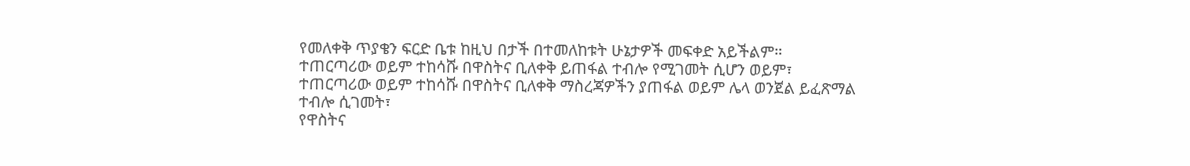የመለቀቅ ጥያቄን ፍርድ ቤቱ ከዚህ በታች በተመለከቱት ሁኔታዎች መፍቀድ አይችልም።
ተጠርጣሪው ወይም ተከሳሹ በዋስትና ቢለቀቅ ይጠፋል ተብሎ የሚገመት ሲሆን ወይም፣
ተጠርጣሪው ወይም ተከሳሹ በዋስትና ቢለቀቅ ማስረጃዎችን ያጠፋል ወይም ሌላ ወንጀል ይፈጽማል ተብሎ ሲገመት፣
የዋስትና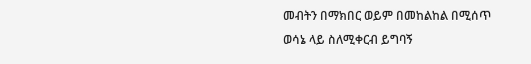መብትን በማክበር ወይም በመከልከል በሚሰጥ ወሳኔ ላይ ስለሚቀርብ ይግባኝ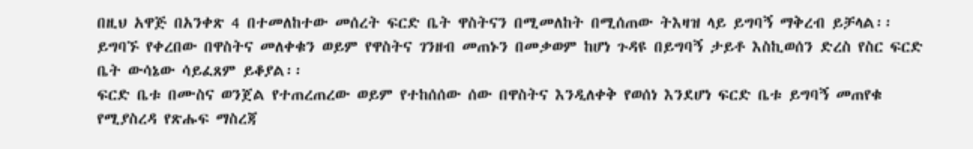በዚህ አዋጅ በአንቀጽ 4 በተመለከተው መሰረት ፍርድ ቤት ዋስትናን በሚመለከት በሚሰጠው ትእዛዝ ላይ ይግባኝ ማቅረብ ይቻላል፡፡
ይግባኙ የቀረበው በዋስትና መለቀቁን ወይም የዋስትና ገንዘብ መጠኑን በመቃወም ከሆነ ጉዳዩ በይግባኝ ታይቶ እስኪወሰን ድረስ የስር ፍርድ ቤት ውሳኔው ሳይፈጸም ይቆያል፡፡
ፍርድ ቤቱ በሙስና ወንጀል የተጠረጠረው ወይም የተከሰሰው ሰው በዋስትና እንዲለቀቅ የወሰነ እንደሆነ ፍርድ ቤቱ ይግባኝ መጠየቁ የሚያስረዳ የጽሑፍ ማስረጃ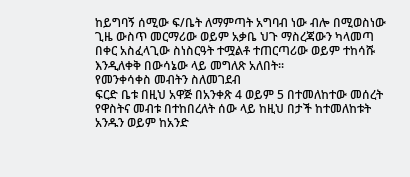ከይግባኝ ሰሚው ፍ/ቤት ለማምጣት አግባብ ነው ብሎ በሚወስነው ጊዜ ውስጥ መርማሪው ወይም አቃቤ ህጉ ማስረጃውን ካላመጣ በቀር አስፈላጊው ስነስርዓት ተሟልቶ ተጠርጣሪው ወይም ተከሳሹ እንዲለቀቅ በውሳኔው ላይ መግለጽ አለበት፡፡
የመንቀሳቀስ መብትን ስለመገደብ
ፍርድ ቤቱ በዚህ አዋጅ በአንቀጽ 4 ወይም 5 በተመለከተው መሰረት የዋስትና መብቱ በተከበረለት ሰው ላይ ከዚህ በታች ከተመለከቱት አንዱን ወይም ከአንድ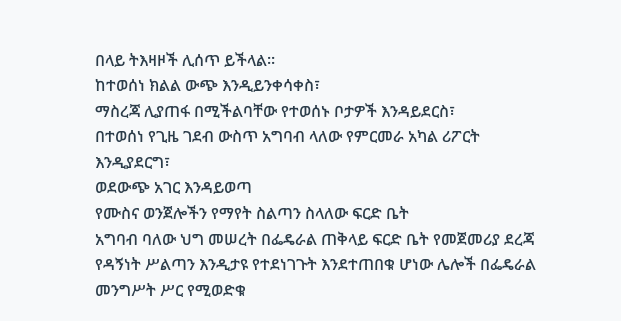በላይ ትእዛዞች ሊሰጥ ይችላል፡፡
ከተወሰነ ክልል ውጭ እንዲይንቀሳቀስ፣
ማስረጃ ሊያጠፋ በሚችልባቸው የተወሰኑ ቦታዎች እንዳይደርስ፣
በተወሰነ የጊዜ ገደብ ውስጥ አግባብ ላለው የምርመራ አካል ሪፖርት እንዲያደርግ፣
ወደውጭ አገር እንዳይወጣ
የሙስና ወንጀሎችን የማየት ስልጣን ስላለው ፍርድ ቤት
አግባብ ባለው ህግ መሠረት በፌዴራል ጠቅላይ ፍርድ ቤት የመጀመሪያ ደረጃ የዳኝነት ሥልጣን እንዲታዩ የተደነገጉት እንደተጠበቁ ሆነው ሌሎች በፌዴራል መንግሥት ሥር የሚወድቁ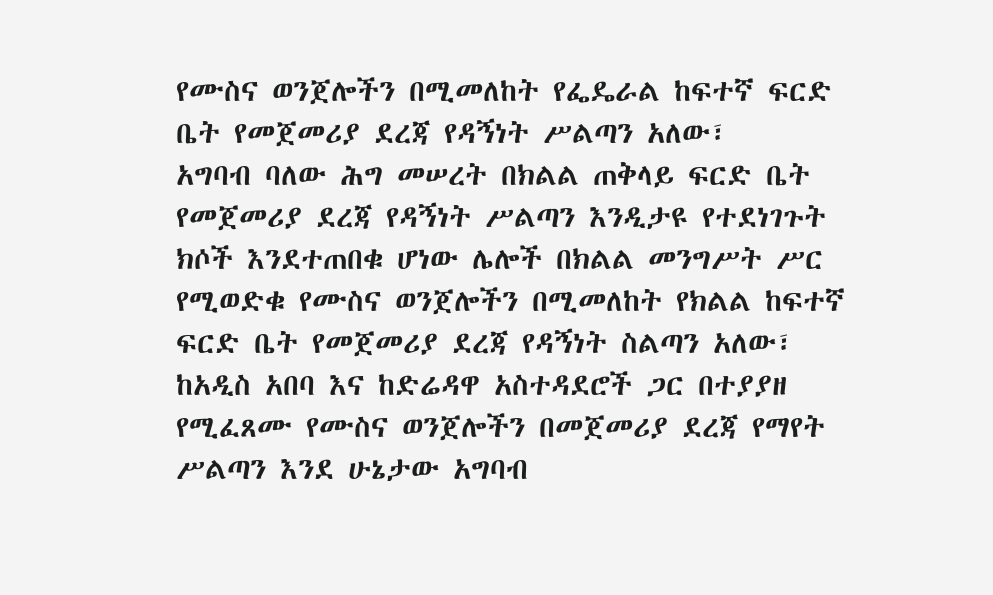የሙስና ወንጀሎችን በሚመለከት የፌዴራል ከፍተኛ ፍርድ ቤት የመጀመሪያ ደረጃ የዳኝነት ሥልጣን አለው፣
አግባብ ባለው ሕግ መሠረት በክልል ጠቅላይ ፍርድ ቤት የመጀመሪያ ደረጃ የዳኝነት ሥልጣን እንዲታዩ የተደነገጉት ክሶች እንደተጠበቁ ሆነው ሌሎች በክልል መንግሥት ሥር የሚወድቁ የሙስና ወንጀሎችን በሚመለከት የክልል ከፍተኛ ፍርድ ቤት የመጀመሪያ ደረጃ የዳኝነት ስልጣን አለው፣
ከአዲስ አበባ እና ከድሬዳዋ አስተዳደሮች ጋር በተያያዘ የሚፈጸሙ የሙስና ወንጀሎችን በመጀመሪያ ደረጃ የማየት ሥልጣን እንደ ሁኔታው አግባብ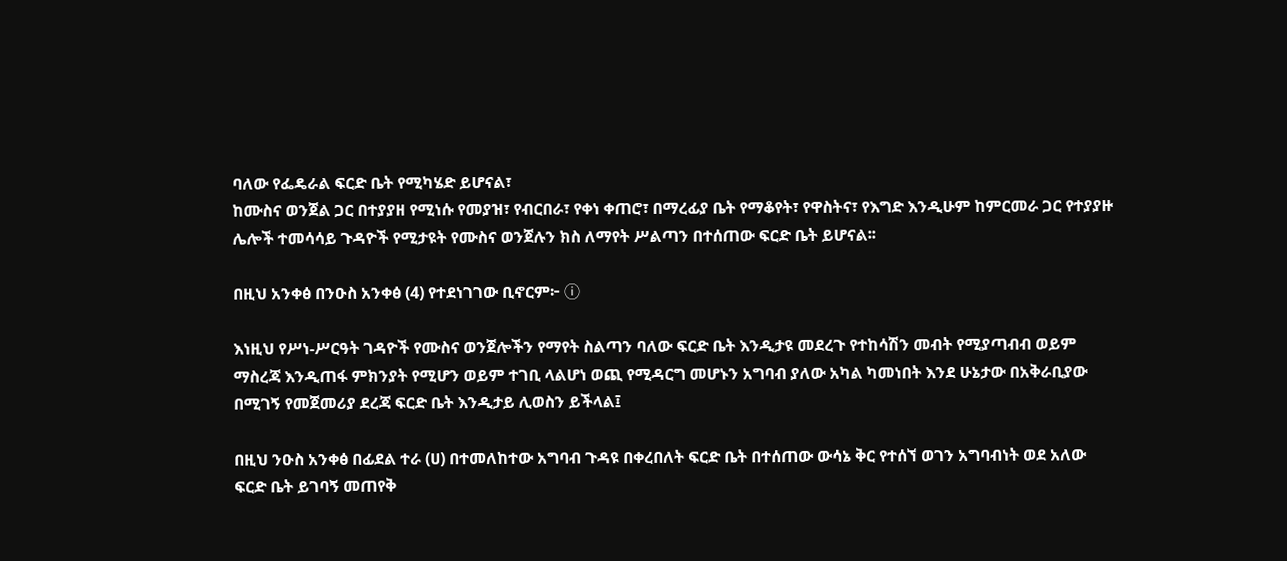ባለው የፌዴራል ፍርድ ቤት የሚካሄድ ይሆናል፣
ከሙስና ወንጀል ጋር በተያያዘ የሚነሱ የመያዝ፣ የብርበራ፣ የቀነ ቀጠሮ፣ በማረፊያ ቤት የማቆየት፣ የዋስትና፣ የእግድ እንዲሁም ከምርመራ ጋር የተያያዙ ሌሎች ተመሳሳይ ጉዳዮች የሚታዩት የሙስና ወንጀሉን ክስ ለማየት ሥልጣን በተሰጠው ፍርድ ቤት ይሆናል፡፡

በዚህ አንቀፅ በንዑስ አንቀፅ (4) የተደነገገው ቢኖርም፦ ⓘ

እነዚህ የሥነ-ሥርዓት ገዳዮች የሙስና ወንጀሎችን የማየት ስልጣን ባለው ፍርድ ቤት እንዲታዩ መደረጉ የተከሳሽን መብት የሚያጣብብ ወይም ማስረጃ እንዲጠፋ ምክንያት የሚሆን ወይም ተገቢ ላልሆነ ወጪ የሚዳርግ መሆኑን አግባብ ያለው አካል ካመነበት እንደ ሁኔታው በአቅራቢያው በሚገኝ የመጀመሪያ ደረጃ ፍርድ ቤት እንዲታይ ሊወስን ይችላል፤

በዚህ ንዑስ አንቀፅ በፊደል ተራ (ሀ) በተመለከተው አግባብ ጉዳዩ በቀረበለት ፍርድ ቤት በተሰጠው ውሳኔ ቅር የተሰኘ ወገን አግባብነት ወደ አለው ፍርድ ቤት ይገባኝ መጠየቅ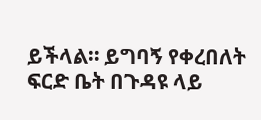ይችላል። ይግባኝ የቀረበለት ፍርድ ቤት በጉዳዩ ላይ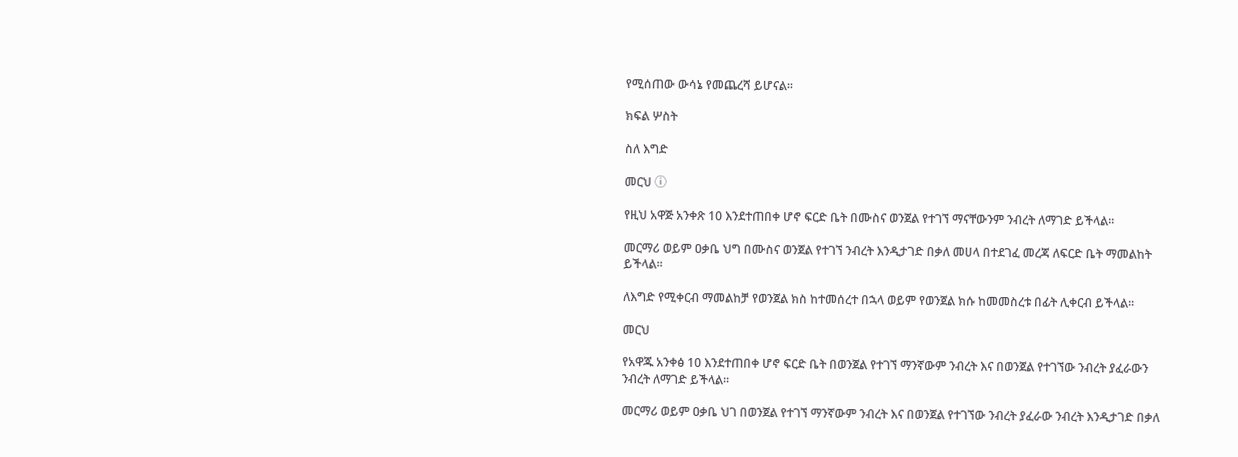የሚሰጠው ውሳኔ የመጨረሻ ይሆናል፡፡

ክፍል ሦስት

ስለ እግድ

መርህ ⓘ

የዚህ አዋጅ አንቀጽ 10 እንደተጠበቀ ሆኖ ፍርድ ቤት በሙስና ወንጀል የተገኘ ማናቸውንም ንብረት ለማገድ ይችላል፡፡

መርማሪ ወይም ዐቃቤ ህግ በሙስና ወንጀል የተገኘ ንብረት እንዲታገድ በቃለ መሀላ በተደገፈ መረጃ ለፍርድ ቤት ማመልከት ይችላል፡፡

ለእግድ የሚቀርብ ማመልከቻ የወንጀል ክስ ከተመሰረተ በኋላ ወይም የወንጀል ክሱ ከመመስረቱ በፊት ሊቀርብ ይችላል፡፡

መርህ

የአዋጁ አንቀፅ 10 እንደተጠበቀ ሆኖ ፍርድ ቤት በወንጀል የተገኘ ማንኛውም ንብረት እና በወንጀል የተገኘው ንብረት ያፈራውን ንብረት ለማገድ ይችላል፡፡

መርማሪ ወይም ዐቃቤ ህገ በወንጀል የተገኘ ማንኛውም ንብረት እና በወንጀል የተገኘው ንብረት ያፈራው ንብረት እንዲታገድ በቃለ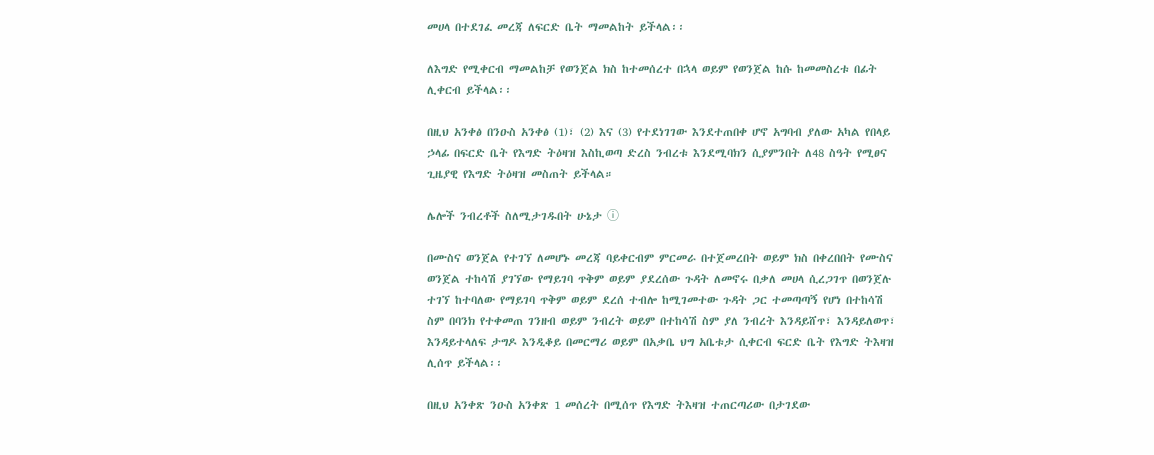መሀላ በተደገፈ መረጃ ለፍርድ ቤት ማመልከት ይችላል፡፡

ለእግድ የሚቀርብ ማመልከቻ የወንጀል ክስ ከተመሰረተ በኋላ ወይም የወንጀል ከሱ ከመመስረቱ በፊት ሊቀርብ ይችላል፡፡

በዚህ አንቀፅ በንዑስ አንቀፅ (1)፣ (2) እና (3) የተደነገገው እንደተጠበቀ ሆኖ አግባብ ያለው አካል የበላይ ኃላፊ በፍርድ ቤት የእግድ ትዕዛዝ እስኪወጣ ድረስ ንብረቱ እንደሚባክን ሲያምንበት ለ48 ስዓት የሚፀና ጊዜያዊ የእግድ ትዕዛዝ መስጠት ይችላል።

ሌሎች ንብረቶች ስለሚታገዱበት ሁኔታ ⓘ

በሙስና ወንጀል የተገኘ ለመሆኑ መረጃ ባይቀርብም ምርመራ በተጀመረበት ወይም ክስ በቀረበበት የሙስና ወንጀል ተከሳሽ ያገኘው የማይገባ ጥቅም ወይም ያደረሰው ጉዳት ለመኖሩ በቃለ መሀላ ሲረጋገጥ በወንጀሉ ተገኘ ከተባለው የማይገባ ጥቅም ወይም ደረሰ ተብሎ ከሚገመተው ጉዳት ጋር ተመጣጣኝ የሆነ በተከሳሽ ስም በባንክ የተቀመጠ ገንዘብ ወይም ንብረት ወይም በተከሳሽ ስም ያለ ንብረት እንዳይሸጥ፣ እንዳይለወጥ፣ እንዳይተላለፍ ታግዶ እንዲቆይ በመርማሪ ወይም በአቃቤ ህግ አቤቱታ ሲቀርብ ፍርድ ቤት የእግድ ትእዛዝ ሊሰጥ ይችላል፡፡

በዚህ አንቀጽ ንዑስ አንቀጽ 1 መሰረት በሚሰጥ የእግድ ትእዛዝ ተጠርጣሪው በታገደው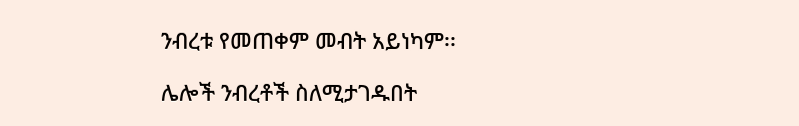ንብረቱ የመጠቀም መብት አይነካም፡፡

ሌሎች ንብረቶች ስለሚታገዱበት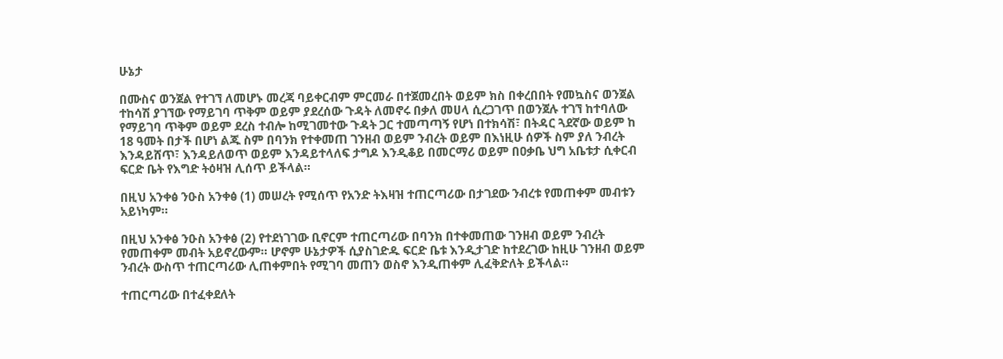ሁኔታ

በሙስና ወንጀል የተገኘ ለመሆኑ መረጃ ባይቀርብም ምርመራ በተጀመረበት ወይም ክስ በቀረበበት የመኳስና ወንጀል ተከሳሽ ያገኘው የማይገባ ጥቅም ወይም ያደረሰው ጉዳት ለመኖሩ በቃለ መሀላ ሲረጋገጥ በወንጀሉ ተገኘ ከተባለው የማይገባ ጥቅም ወይም ደረስ ተብሎ ከሚገመተው ጉዳት ጋር ተመጣጣኝ የሆነ በተክሳሽ፣ በትዳር ጓደኛው ወይም ከ 18 ዓመት በታች በሆነ ልጁ ስም በባንክ የተቀመጠ ገንዘብ ወይም ንብረት ወይም በእነዚሁ ሰዎች ስም ያለ ንብረት እንዳይሸጥ፣ እንዳይለወጥ ወይም እንዳይተላለፍ ታግዶ እንዲቆይ በመርማሪ ወይም በዐቃቤ ህግ አቤቱታ ሲቀርብ ፍርድ ቤት የእግድ ትዕዛዝ ሊሰጥ ይችላል።

በዚህ አንቀፅ ንዑስ አንቀፅ (1) መሠረት የሚሰጥ የአንድ ትእዛዝ ተጠርጣሪው በታገደው ንብረቱ የመጠቀም መብቱን አይነካም።

በዚህ አንቀፅ ንዑስ አንቀፅ (2) የተደነገገው ቢኖርም ተጠርጣሪው በባንክ በተቀመጠው ገንዘብ ወይም ንብረት የመጠቀም መብት አይኖረውም። ሆኖም ሁኔታዎች ሲያስገድዱ ፍርድ ቤቱ እንዲታገድ ከተደረገው ከዚሁ ገንዘብ ወይም ንብረት ውስጥ ተጠርጣሪው ሊጠቀምበት የሚገባ መጠን ወስኖ እንዲጠቀም ሊፈቅድለት ይችላል።

ተጠርጣሪው በተፈቀደለት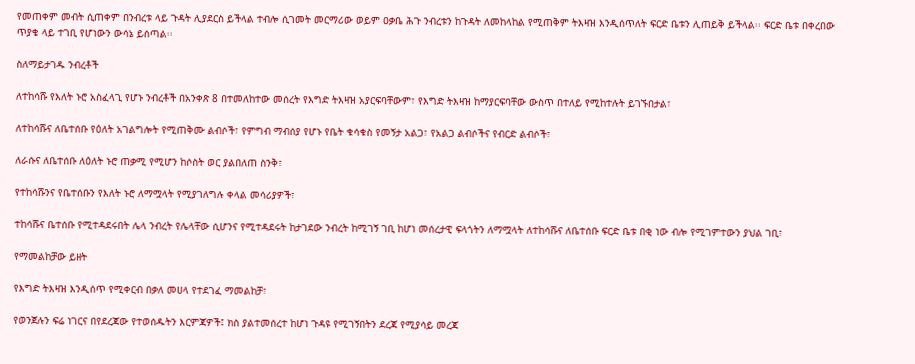የመጠቀም መብት ሲጠቀም በንብረቱ ላይ ጉዳት ሊያደርስ ይችላል ተብሎ ሲገመት መርማሪው ወይም ዐቃቤ ሕጉ ንብረቱን ከጉዳት ለመከላከል የሚጠቅም ትእዛዝ እንዲሰጥለት ፍርድ ቤቱን ሊጠይቅ ይችላል፡፡ ፍርድ ቤቱ በቀረበው ጥያቄ ላይ ተገቢ የሆነውን ውሳኔ ይሰጣል፡፡

ስለማይታገዱ ንብረቶች

ለተከሳሹ የእለት ኑሮ አስፈላጊ የሆኑ ንብረቶች በአንቀጽ 8 በተመለከተው መሰረት የእግድ ትእዛዝ አያርፍባቸውም፣ የእግድ ትእዛዝ ከማያርፍባቸው ውስጥ በተለይ የሚከተሉት ይገኙበታል፣

ለተከሳሹና ለቤተሰቡ የዕለት አገልግሎት የሚጠቅሙ ልብሶች፣ የምግብ ማብሰያ የሆኑ የቤት ቁሳቁስ የመኝታ አልጋ፣ የአልጋ ልብሶችና የብርድ ልብሶች፣

ለራሱና ለቤተሰቡ ለዕለት ኑሮ ጠቃሚ የሚሆን ከሶስት ወር ያልበለጠ ስንቅ፣

የተከሳሹንና የቤተሰቡን የእለት ኑሮ ለማሟላት የሚያገለግሉ ቀላል መሳሪያዎች፣

ተከሳሹና ቤተሰቡ የሚተዳደሩበት ሌላ ንብረት የሌላቸው ሲሆንና የሚተዳደሩት ከታገደው ንብረት ከሚገኝ ገቢ ከሆነ መሰረታዊ ፍላጎትን ለማሟላት ለተከሳሹና ለቤተሰቡ ፍርድ ቤቱ በቂ ነው ብሎ የሚገምተውን ያህል ገቢ፣

የማመልከቻው ይዘት

የእግድ ትእዛዝ እንዲሰጥ የሚቀርብ በቃለ መሀላ የተደገፈ ማመልከቻ፣

የወንጀሉን ፍሬ ነገርና በየደረጃው የተወሰዱትን እርምጃዎች፤ ክስ ያልተመሰረተ ከሆነ ጉዳዩ የሚገኝበትን ደረጃ የሚያሳይ መረጃ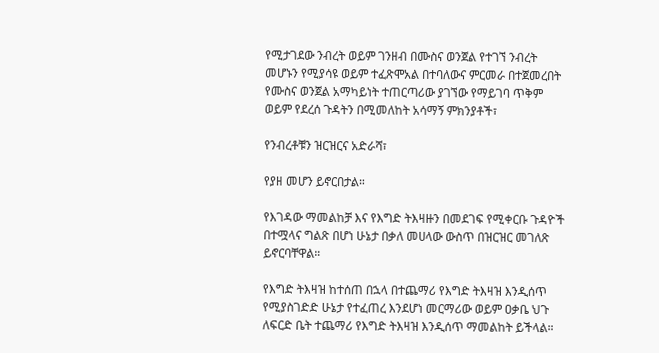የሚታገደው ንብረት ወይም ገንዘብ በሙስና ወንጀል የተገኘ ንብረት መሆኑን የሚያሳዩ ወይም ተፈጽሞአል በተባለውና ምርመራ በተጀመረበት የሙስና ወንጀል አማካይነት ተጠርጣሪው ያገኘው የማይገባ ጥቅም ወይም የደረሰ ጉዳትን በሚመለከት አሳማኝ ምክንያቶች፣

የንብረቶቹን ዝርዝርና አድራሻ፣

የያዘ መሆን ይኖርበታል።

የእገዳው ማመልከቻ እና የእግድ ትእዛዙን በመደገፍ የሚቀርቡ ጉዳዮች በተሟላና ግልጽ በሆነ ሁኔታ በቃለ መሀላው ውስጥ በዝርዝር መገለጽ ይኖርባቸዋል።

የእግድ ትእዛዝ ከተሰጠ በኋላ በተጨማሪ የእግድ ትእዛዝ እንዲሰጥ የሚያስገድድ ሁኔታ የተፈጠረ እንደሆነ መርማሪው ወይም ዐቃቤ ህጉ ለፍርድ ቤት ተጨማሪ የእግድ ትእዛዝ እንዲሰጥ ማመልከት ይችላል።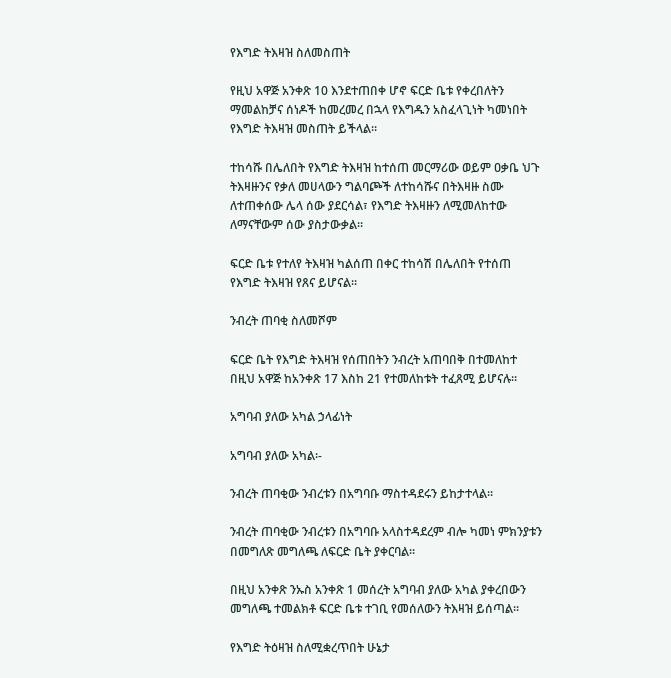የእግድ ትእዛዝ ስለመስጠት

የዚህ አዋጅ አንቀጽ 10 እንደተጠበቀ ሆኖ ፍርድ ቤቱ የቀረበለትን ማመልከቻና ሰነዶች ከመረመረ በኋላ የእግዱን አስፈላጊነት ካመነበት የእግድ ትእዛዝ መስጠት ይችላል።

ተከሳሹ በሌለበት የእግድ ትእዛዝ ከተሰጠ መርማሪው ወይም ዐቃቤ ህጉ ትእዛዙንና የቃለ መሀላውን ግልባጮች ለተከሳሹና በትእዛዙ ስሙ ለተጠቀሰው ሌላ ሰው ያደርሳል፣ የእግድ ትእዛዙን ለሚመለከተው ለማናቸውም ሰው ያስታውቃል።

ፍርድ ቤቱ የተለየ ትእዛዝ ካልሰጠ በቀር ተከሳሽ በሌለበት የተሰጠ የእግድ ትእዛዝ የጸና ይሆናል፡፡

ንብረት ጠባቂ ስለመሾም

ፍርድ ቤት የእግድ ትእዛዝ የሰጠበትን ንብረት አጠባበቅ በተመለከተ በዚህ አዋጅ ከአንቀጽ 17 እስከ 21 የተመለከቱት ተፈጸሚ ይሆናሉ።

አግባብ ያለው አካል ኃላፊነት

አግባብ ያለው አካል፡-

ንብረት ጠባቂው ንብረቱን በአግባቡ ማስተዳደሩን ይከታተላል፡፡

ንብረት ጠባቂው ንብረቱን በአግባቡ አላስተዳደረም ብሎ ካመነ ምክንያቱን በመግለጽ መግለጫ ለፍርድ ቤት ያቀርባል።

በዚህ አንቀጽ ንኡስ አንቀጽ 1 መሰረት አግባብ ያለው አካል ያቀረበውን መግለጫ ተመልክቶ ፍርድ ቤቱ ተገቢ የመሰለውን ትእዛዝ ይሰጣል፡፡

የእግድ ትዕዛዝ ስለሚቋረጥበት ሁኔታ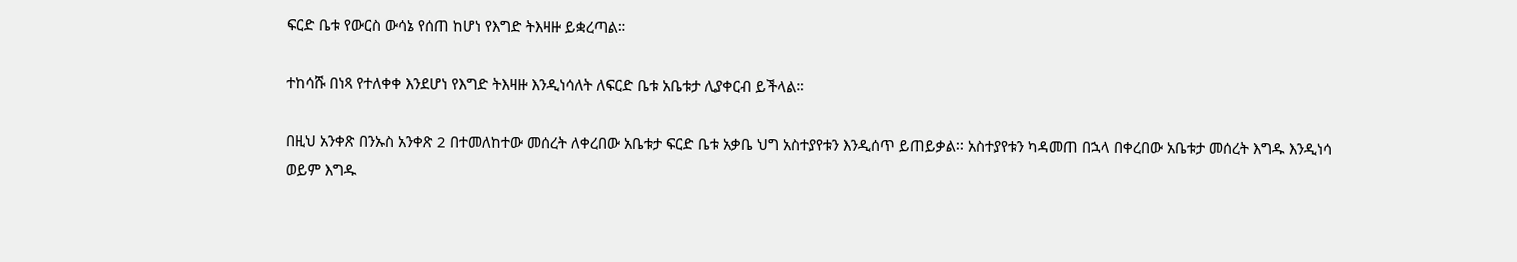ፍርድ ቤቱ የውርስ ውሳኔ የሰጠ ከሆነ የእግድ ትእዛዙ ይቋረጣል።

ተከሳሹ በነጻ የተለቀቀ እንደሆነ የእግድ ትእዛዙ እንዲነሳለት ለፍርድ ቤቱ አቤቱታ ሊያቀርብ ይችላል።

በዚህ አንቀጽ በንኡስ አንቀጽ 2 በተመለከተው መሰረት ለቀረበው አቤቱታ ፍርድ ቤቱ አቃቤ ህግ አስተያየቱን እንዲሰጥ ይጠይቃል፡፡ አስተያየቱን ካዳመጠ በኋላ በቀረበው አቤቱታ መሰረት እግዱ እንዲነሳ ወይም እግዱ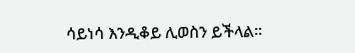ሳይነሳ እንዲቆይ ሊወስን ይችላል።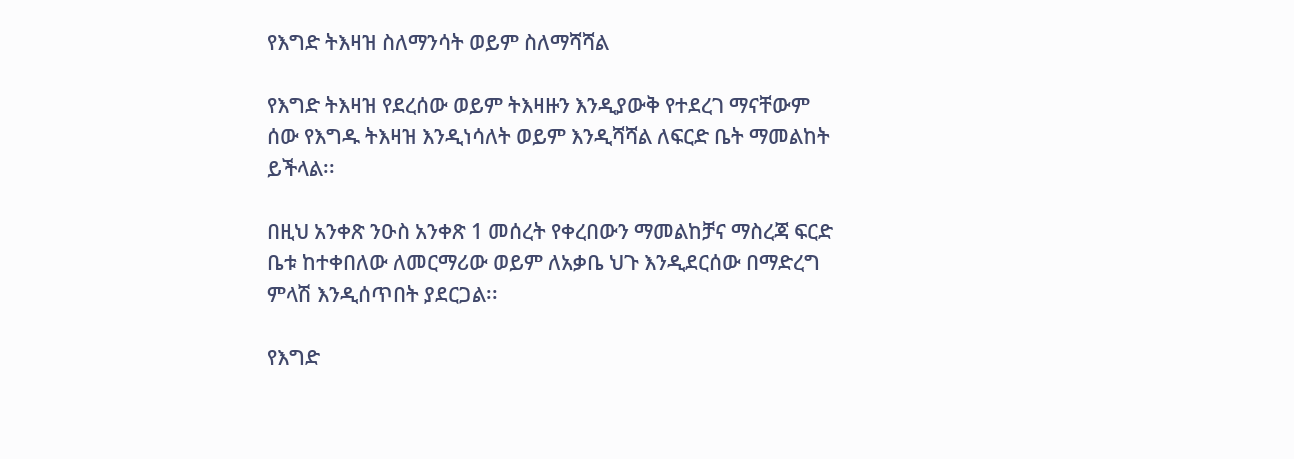የእግድ ትእዛዝ ስለማንሳት ወይም ስለማሻሻል

የእግድ ትእዛዝ የደረሰው ወይም ትእዛዙን እንዲያውቅ የተደረገ ማናቸውም ሰው የእግዱ ትእዛዝ እንዲነሳለት ወይም እንዲሻሻል ለፍርድ ቤት ማመልከት ይችላል፡፡

በዚህ አንቀጽ ንዑስ አንቀጽ 1 መሰረት የቀረበውን ማመልከቻና ማስረጃ ፍርድ ቤቱ ከተቀበለው ለመርማሪው ወይም ለአቃቤ ህጉ እንዲደርሰው በማድረግ ምላሽ እንዲሰጥበት ያደርጋል፡፡

የእግድ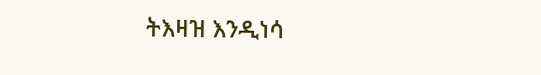ትእዛዝ እንዲነሳ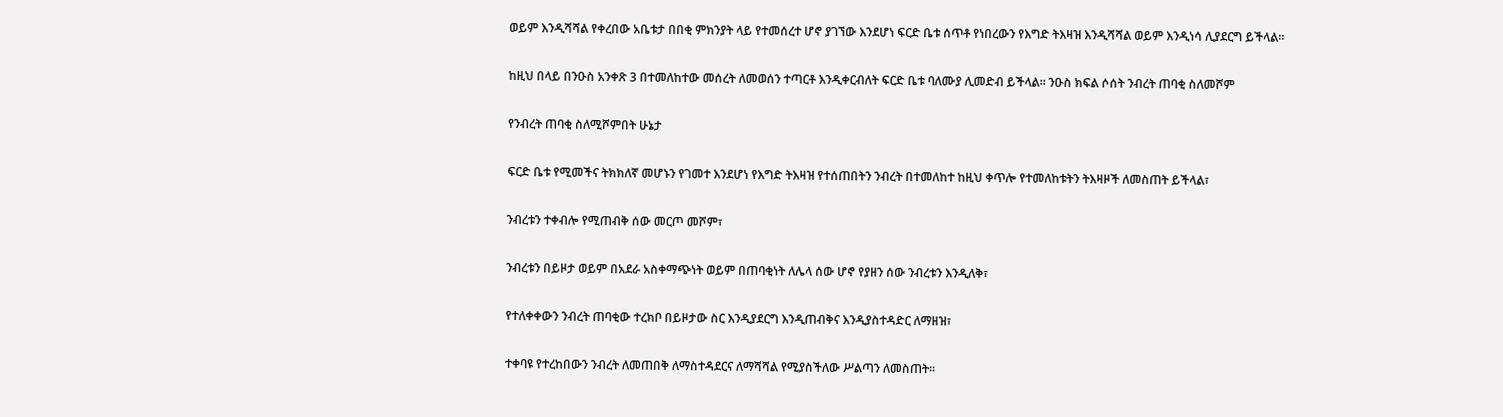ወይም እንዲሻሻል የቀረበው አቤቱታ በበቂ ምክንያት ላይ የተመሰረተ ሆኖ ያገኘው እንደሆነ ፍርድ ቤቱ ሰጥቶ የነበረውን የእግድ ትእዛዝ እንዲሻሻል ወይም እንዲነሳ ሊያደርግ ይችላል።

ከዚህ በላይ በንዑስ አንቀጽ 3 በተመለከተው መሰረት ለመወሰን ተጣርቶ እንዲቀርብለት ፍርድ ቤቱ ባለሙያ ሊመድብ ይችላል። ንዑስ ክፍል ሶሰት ንብረት ጠባቂ ስለመሾም

የንብረት ጠባቂ ስለሚሾምበት ሁኔታ

ፍርድ ቤቱ የሚመችና ትክክለኛ መሆኑን የገመተ እንደሆነ የእግድ ትእዛዝ የተሰጠበትን ንብረት በተመለከተ ከዚህ ቀጥሎ የተመለከቱትን ትእዛዞች ለመስጠት ይችላል፣

ንብረቱን ተቀብሎ የሚጠብቅ ሰው መርጦ መሾም፣

ንብረቱን በይዞታ ወይም በአደራ አስቀማጭነት ወይም በጠባቂነት ለሌላ ሰው ሆኖ የያዘን ሰው ንብረቱን እንዲለቅ፣

የተለቀቀውን ንብረት ጠባቂው ተረክቦ በይዞታው ስር እንዲያደርግ እንዲጠብቅና እንዲያስተዳድር ለማዘዝ፣

ተቀባዩ የተረከበውን ንብረት ለመጠበቅ ለማስተዳደርና ለማሻሻል የሚያስችለው ሥልጣን ለመስጠት።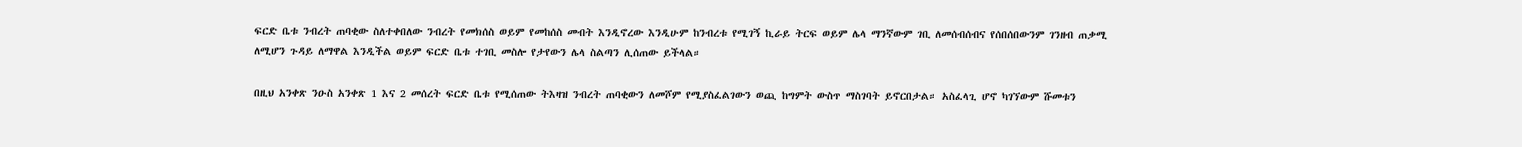ፍርድ ቤቱ ንብረት ጠባቂው ስለተቀበለው ንብረት የመክሰስ ወይም የመከሰስ መብት እንዲኖረው እንዲሁም ከንብረቱ የሚገኝ ኪራይ ትርፍ ወይም ሌላ ማንኛውም ገቢ ለመሰብሰብና የሰበሰበውንም ገንዘብ ጠቃሚ ለሚሆን ጉዳይ ለማዋል እንዲችል ወይም ፍርድ ቤቱ ተገቢ መስሎ የታየውን ሌላ ስልጣን ሊሰጠው ይችላል።

በዚህ አንቀጽ ንዑስ አንቀጽ 1 እና 2 መሰረት ፍርድ ቤቱ የሚሰጠው ትእዛዝ ንብረት ጠባቂውን ለመሾም የሚያስፈልገውን ወጪ ከግምት ውስጥ ማስገባት ይኖርበታል። አስፈላጊ ሆኖ ካገኘውም ሹመቱን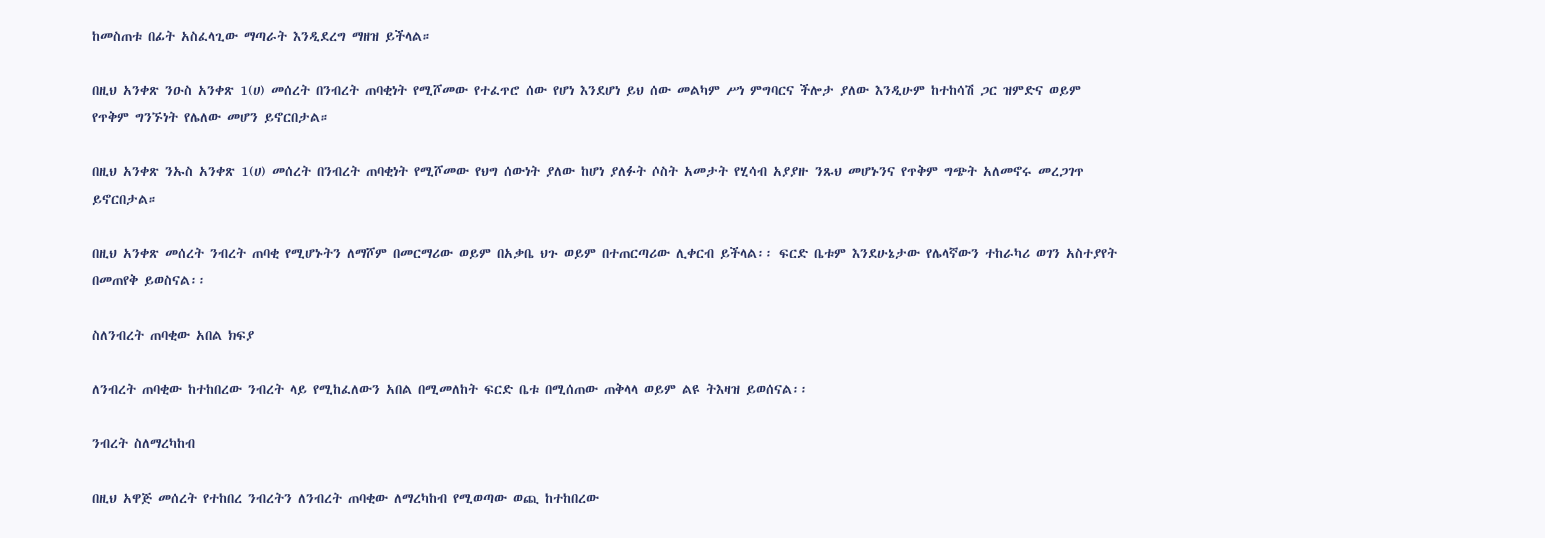ከመስጠቱ በፊት አስፈላጊው ማጣራት እንዲደረግ ማዘዝ ይችላል።

በዚህ አንቀጽ ንዑስ አንቀጽ 1(ሀ) መሰረት በንብረት ጠባቂነት የሚሾመው የተፈጥሮ ሰው የሆነ እንደሆነ ይህ ሰው መልካም ሥነ ምግባርና ችሎታ ያለው እንዲሁም ከተከሳሽ ጋር ዝምድና ወይም የጥቅም ግንኙነት የሌለው መሆን ይኖርበታል።

በዚህ አንቀጽ ንኡስ አንቀጽ 1(ሀ) መሰረት በንብረት ጠባቂነት የሚሾመው የህግ ሰውነት ያለው ከሆነ ያለፉት ሶስት አመታት የሂሳብ አያያዙ ንጹህ መሆኑንና የጥቅም ግጭት አለመኖሩ መረጋገጥ ይኖርበታል።

በዚህ አንቀጽ መሰረት ንብረት ጠባቂ የሚሆኑትን ለማሾም በመርማሪው ወይም በአቃቤ ህጉ ወይም በተጠርጣሪው ሊቀርብ ይችላል፡፡ ፍርድ ቤቱም እንደሁኔታው የሌላኛውን ተከራካሪ ወገን አስተያየት በመጠየቅ ይወስናል፡፡

ስለንብረት ጠባቂው አበል ክፍያ

ለንብረት ጠባቂው ከተከበረው ንብረት ላይ የሚከፈለውን አበል በሚመለከት ፍርድ ቤቱ በሚሰጠው ጠቅላላ ወይም ልዩ ትእዛዝ ይወሰናል፡፡

ንብረት ስለማረካከብ

በዚህ አዋጅ መሰረት የተከበረ ንብረትን ለንብረት ጠባቂው ለማረካከብ የሚወጣው ወጪ ከተከበረው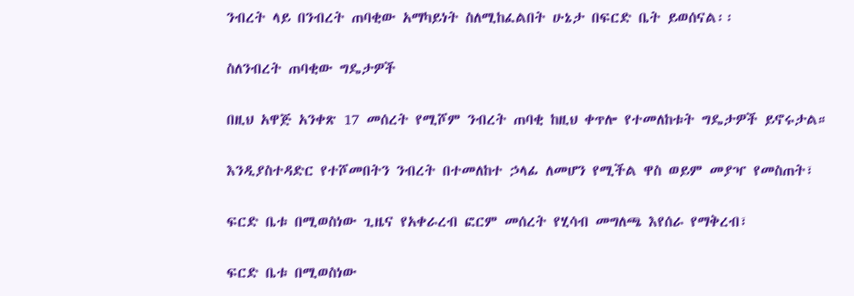ንብረት ላይ በንብረት ጠባቂው አማካይነት ስለሚከፈልበት ሁኔታ በፍርድ ቤት ይወሰናል፡፡

ስለንብረት ጠባቂው ግዴታዎች

በዚህ አዋጅ አንቀጽ 17 መሰረት የሚሾም ንብረት ጠባቂ ከዚህ ቀጥሎ የተመለከቱት ግዴታዎች ይኖሩታል።

እንዲያስተዳድር የተሾመበትን ንብረት በተመለከተ ኃላፊ ለመሆን የሚችል ዋስ ወይም መያዣ የመስጠት፣

ፍርድ ቤቱ በሚወስነው ጊዜና የአቀራረብ ፎርም መሰረት የሂሳብ መግለጫ እየሰራ የማቅረብ፣

ፍርድ ቤቱ በሚወስነው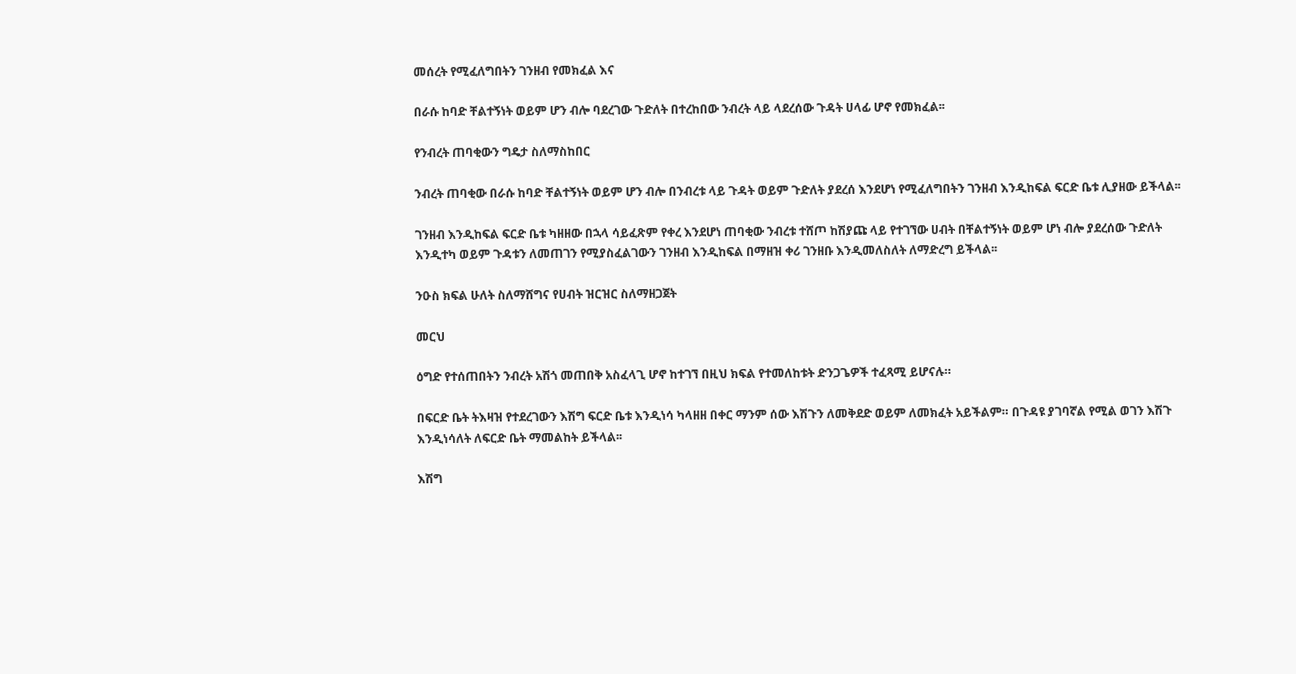መሰረት የሚፈለግበትን ገንዘብ የመክፈል እና

በራሱ ከባድ ቸልተኝነት ወይም ሆን ብሎ ባደረገው ጉድለት በተረከበው ንብረት ላይ ላደረሰው ጉዳት ሀላፊ ሆኖ የመክፈል፡፡

የንብረት ጠባቂውን ግዴታ ስለማስከበር

ንብረት ጠባቂው በራሱ ከባድ ቸልተኝነት ወይም ሆን ብሎ በንብረቱ ላይ ጉዳት ወይም ጉድለት ያደረሰ እንደሆነ የሚፈለግበትን ገንዘብ እንዲከፍል ፍርድ ቤቱ ሊያዘው ይችላል፡፡

ገንዘብ እንዲከፍል ፍርድ ቤቱ ካዘዘው በኋላ ሳይፈጽም የቀረ እንደሆነ ጠባቂው ንብረቱ ተሸጦ ከሽያጩ ላይ የተገኘው ሀብት በቸልተኝነት ወይም ሆነ ብሎ ያደረሰው ጉድለት እንዲተካ ወይም ጉዳቱን ለመጠገን የሚያስፈልገውን ገንዘብ እንዲከፍል በማዘዝ ቀሪ ገንዘቡ እንዲመለስለት ለማድረግ ይችላል፡፡

ንዑስ ክፍል ሁለት ስለማሸግና የሀብት ዝርዝር ስለማዘጋጀት

መርህ

ዕግድ የተሰጠበትን ንብረት አሽጎ መጠበቅ አስፈላጊ ሆኖ ከተገኘ በዚህ ክፍል የተመለከቱት ድንጋጌዎች ተፈጻሚ ይሆናሉ።

በፍርድ ቤት ትእዛዝ የተደረገውን እሽግ ፍርድ ቤቱ እንዲነሳ ካላዘዘ በቀር ማንም ሰው እሽጉን ለመቅደድ ወይም ለመክፈት አይችልም። በጉዳዩ ያገባኛል የሚል ወገን እሽጉ እንዲነሳለት ለፍርድ ቤት ማመልከት ይችላል፡፡

እሽግ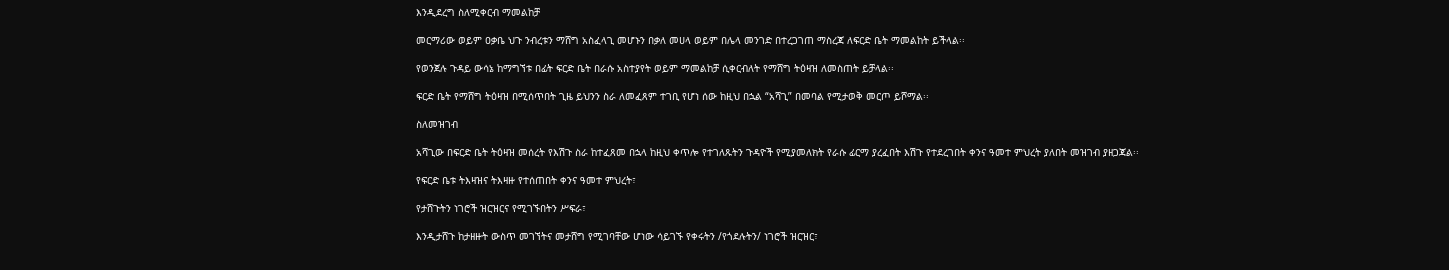እንዲደረግ ስለሚቀርብ ማመልከቻ

መርማሪው ወይም ዐቃቤ ህጉ ንብረቱን ማሸግ አስፈላጊ መሆኑን በቃለ መሀላ ወይም በሌላ መንገድ በተረጋገጠ ማስረጃ ለፍርድ ቤት ማመልከት ይችላል፡፡

የወንጀሉ ጉዳይ ውሳኔ ከማግኘቱ በፊት ፍርድ ቤት በራሱ አስተያየት ወይም ማመልከቻ ሲቀርብለት የማሸግ ትዕዛዝ ለመስጠት ይቻላል፡፡

ፍርድ ቤት የማሸግ ትዕዛዝ በሚሰጥበት ጊዜ ይህንን ስራ ለመፈጸም ተገቢ የሆነ ሰው ከዚህ በኋል “አሻጊ” በመባል የሚታወቅ መርጦ ይሾማል፡፡

ስለመዝገብ

አሻጊው በፍርድ ቤት ትዕዛዝ መሰረት የእሽጉ ስራ ከተፈጸመ በኋላ ከዚህ ቀጥሎ የተገለጹትን ጉዳዮች የሚያመለክት የራሱ ፊርማ ያረፈበት እሽጉ የተደረገበት ቀንና ዓመተ ምህረት ያለበት መዝገብ ያዘጋጃል፡፡

የፍርድ ቤቱ ትእዛዝና ትእዛዙ የተሰጠበት ቀንና ዓመተ ምህረት፣

የታሸጉትን ነገሮች ዝርዝርና የሚገኙበትን ሥፍራ፣

እንዲታሸጉ ከታዘዙት ውስጥ መገኘትና መታሸግ የሚገባቸው ሆነው ሳይገኙ የቀሩትን /የጎደሉትን/ ነገሮች ዝርዝር፣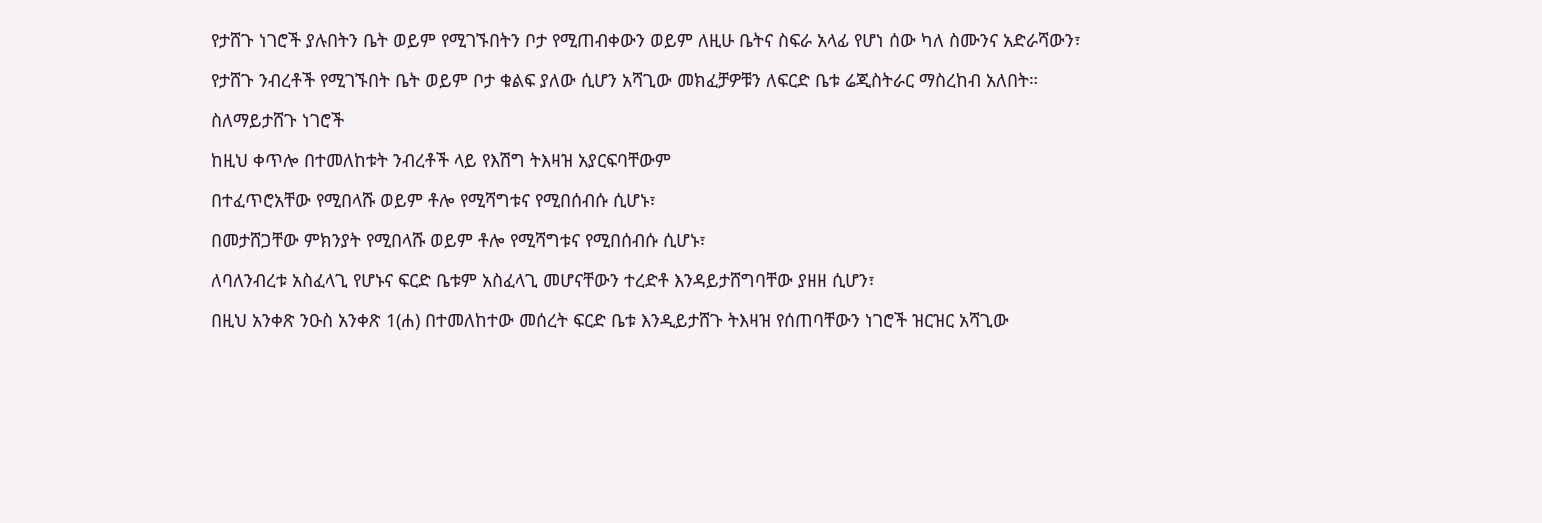የታሸጉ ነገሮች ያሉበትን ቤት ወይም የሚገኙበትን ቦታ የሚጠብቀውን ወይም ለዚሁ ቤትና ስፍራ አላፊ የሆነ ሰው ካለ ስሙንና አድራሻውን፣

የታሸጉ ንብረቶች የሚገኙበት ቤት ወይም ቦታ ቁልፍ ያለው ሲሆን አሻጊው መክፈቻዎቹን ለፍርድ ቤቱ ሬጂስትራር ማስረከብ አለበት።

ስለማይታሸጉ ነገሮች

ከዚህ ቀጥሎ በተመለከቱት ንብረቶች ላይ የእሽግ ትእዛዝ አያርፍባቸውም

በተፈጥሮአቸው የሚበላሹ ወይም ቶሎ የሚሻግቱና የሚበሰብሱ ሲሆኑ፣

በመታሸጋቸው ምክንያት የሚበላሹ ወይም ቶሎ የሚሻግቱና የሚበሰብሱ ሲሆኑ፣

ለባለንብረቱ አስፈላጊ የሆኑና ፍርድ ቤቱም አስፈላጊ መሆናቸውን ተረድቶ እንዳይታሸግባቸው ያዘዘ ሲሆን፣

በዚህ አንቀጽ ንዑስ አንቀጽ 1(ሐ) በተመለከተው መሰረት ፍርድ ቤቱ እንዲይታሸጉ ትእዛዝ የሰጠባቸውን ነገሮች ዝርዝር አሻጊው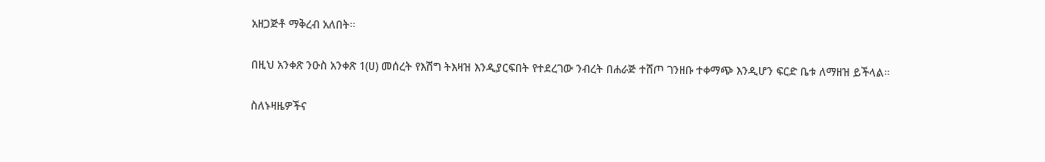አዘጋጅቶ ማቅረብ አለበት።

በዚህ አንቀጽ ንዑስ አንቀጽ 1(ሀ) መሰረት የእሽግ ትእዛዝ እንዲያርፍበት የተደረገው ንብረት በሐራጅ ተሸጦ ገንዘቡ ተቀማጭ እንዲሆን ፍርድ ቤቱ ለማዘዝ ይችላል።

ስለኑዛዜዎችና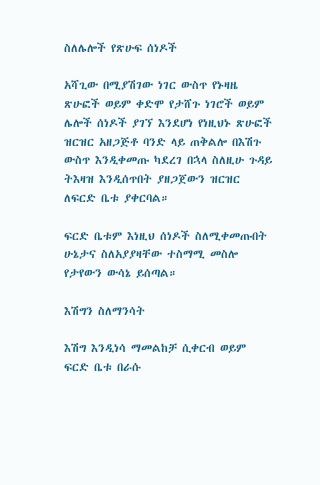ስለሌሎች የጽሁፍ ሰነዶች

አሻጊው በሚያሽገው ነገር ውስጥ የኑዛዜ ጽሁፎች ወይም ቀድሞ የታሸጉ ነገሮች ወይም ሌሎች ሰነዶች ያገኘ እንደሆነ የነዚህኑ ጽሁፎች ዝርዝር አዘጋጅቶ ባንድ ላይ ጠቅልሎ በእሽጉ ውስጥ እንዲቀመጡ ካደረገ በኋላ ስለዚሁ ጉዳይ ትእዛዝ እንዲሰጥበት ያዘጋጀውን ዝርዝር ለፍርድ ቤቱ ያቀርባል።

ፍርድ ቤቱም እነዚህ ሰነዶች ስለሚቀመጡበት ሁኔታና ስለአያያዛቸው ተስማሚ መስሎ የታየውን ውሳኔ ይሰጣል።

እሽግን ስለማንሳት

እሽግ እንዲነሳ ማመልከቻ ሲቀርብ ወይም ፍርድ ቤቱ በራሱ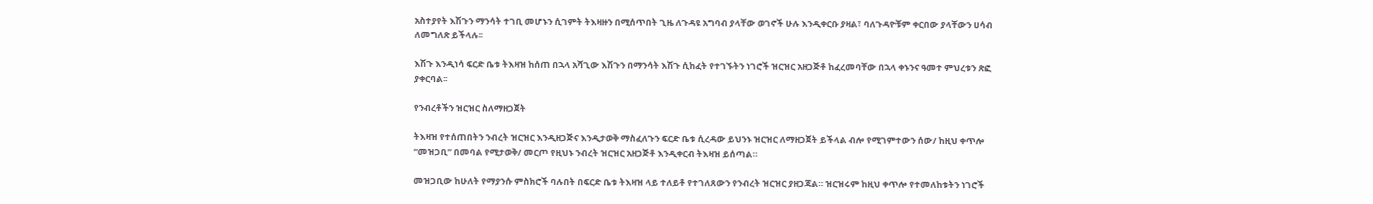አስተያየት እሽጉን ማንሳት ተገቢ መሆኑን ሲገምት ትእዛዙን በሚሰጥበት ጊዜ ለጉዳዩ አግባብ ያላቸው ወገኖች ሁሉ እንዲቀርቡ ያዛል፣ ባለጉዳዮቹም ቀርበው ያላቸውን ሀሳብ ለመግለጽ ይችላሉ፡፡

እሽጉ እንዲነሳ ፍርድ ቤቱ ትእዛዝ ከሰጠ በኋላ አሻጊው እሽጉን በማንሳት እሽጉ ሲከፈት የተገኙትን ነገሮች ዝርዝር አዘጋጅቶ ከፈረመባቸው በኋላ ቀኑንና ዓመተ ምህረቱን ጽፎ ያቀርባል፡፡

የንብረቶችን ዝርዝር ስለማዘጋጀት

ትእዛዝ የተሰጠበትን ንብረት ዝርዝር እንዲዘጋጅና እንዲታወቅ ማስፈለጉን ፍርድ ቤቱ ሲረዳው ይህንኑ ዝርዝር ለማዘጋጀት ይችላል ብሎ የሚገምተውን ሰው/ ከዚህ ቀጥሎ “መዝጋቢ” በመባል የሚታወቅ/ መርጦ የዚህኑ ንብረት ዝርዝር አዘጋጅቶ እንዲቀርብ ትእዛዝ ይሰጣል።

መዝጋቢው ከሁለት የማያንሱ ምስክሮች ባሉበት በፍርድ ቤቱ ትእዛዝ ላይ ተለይቶ የተገለጸውን የንብረት ዝርዝር ያዘጋጃል። ዝርዝሩም ከዚህ ቀጥሎ የተመለከቱትን ነገሮች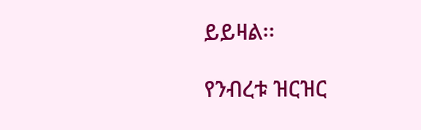ይይዛል፡፡

የንብረቱ ዝርዝር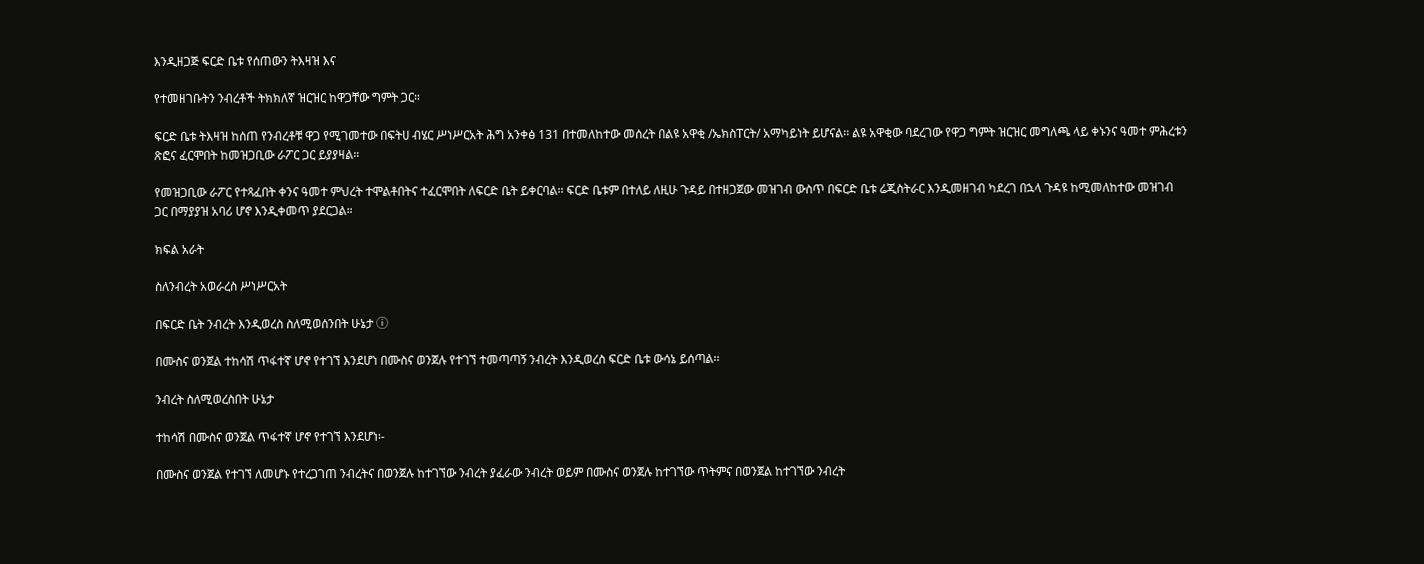እንዲዘጋጅ ፍርድ ቤቱ የሰጠውን ትእዛዝ እና

የተመዘገቡትን ንብረቶች ትክክለኛ ዝርዝር ከዋጋቸው ግምት ጋር።

ፍርድ ቤቱ ትእዛዝ ከሰጠ የንብረቶቹ ዋጋ የሚገመተው በፍትሀ ብሄር ሥነሥርአት ሕግ አንቀፅ 131 በተመለከተው መሰረት በልዩ አዋቂ /ኤክስፐርት/ አማካይነት ይሆናል፡፡ ልዩ አዋቂው ባደረገው የዋጋ ግምት ዝርዝር መግለጫ ላይ ቀኑንና ዓመተ ምሕረቱን ጽፎና ፈርሞበት ከመዝጋቢው ራፖር ጋር ይያያዛል።

የመዝጋቢው ራፖር የተጻፈበት ቀንና ዓመተ ምህረት ተሞልቶበትና ተፈርሞበት ለፍርድ ቤት ይቀርባል፡፡ ፍርድ ቤቱም በተለይ ለዚሁ ጉዳይ በተዘጋጀው መዝገብ ውስጥ በፍርድ ቤቱ ሬጂስትራር እንዲመዘገብ ካደረገ በኋላ ጉዳዩ ከሚመለከተው መዝገብ ጋር በማያያዝ አባሪ ሆኖ እንዲቀመጥ ያደርጋል።

ክፍል አራት

ስለንብረት አወራረስ ሥነሥርአት

በፍርድ ቤት ንብረት እንዲወረስ ስለሚወሰንበት ሁኔታ ⓘ

በሙስና ወንጀል ተከሳሽ ጥፋተኛ ሆኖ የተገኘ እንደሆነ በሙስና ወንጀሉ የተገኘ ተመጣጣኝ ንብረት እንዲወረስ ፍርድ ቤቱ ውሳኔ ይሰጣል፡፡

ንብረት ስለሚወረስበት ሁኔታ

ተከሳሽ በሙስና ወንጀል ጥፋተኛ ሆኖ የተገኘ እንደሆነ፡-

በሙስና ወንጀል የተገኘ ለመሆኑ የተረጋገጠ ንብረትና በወንጀሉ ከተገኘው ንብረት ያፈራው ንብረት ወይም በሙስና ወንጀሉ ከተገኘው ጥትምና በወንጀል ከተገኘው ንብረት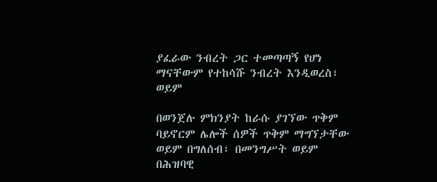ያፈራው ንብረት ጋር ተመጣጣኝ የሆነ ማናቸውም የተከሳሹ ንብረት እንዲወረስ፣ ወይም

በወንጀሉ ምክንያት ከራሱ ያገኘው ጥቅም ባይኖርም ሌሎች ሰዎች ጥቅም ማግኘታቸው ወይም በግለሰብ፣ በመንግሥት ወይም በሕዝባዊ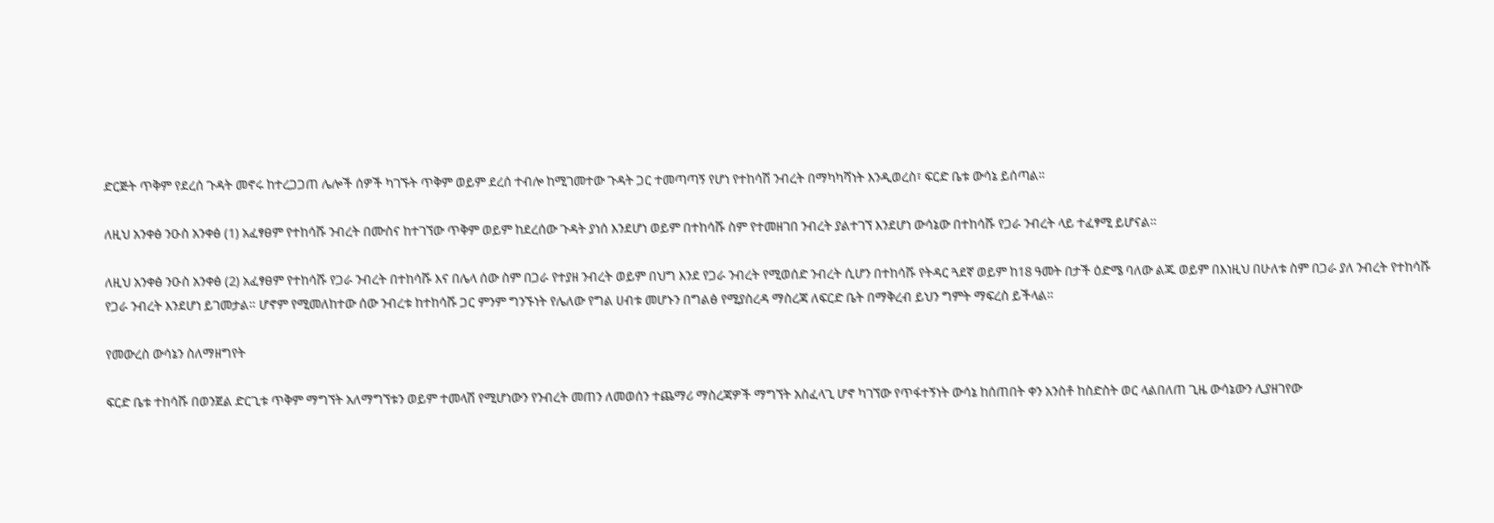ድርጅት ጥቅም የደረሰ ጉዳት መኖሩ ከተረጋጋጠ ሌሎች ሰዎች ካገኙት ጥቅም ወይም ደረሰ ተብሎ ከሚገመተው ጉዳት ጋር ተመጣጣኝ የሆነ የተከሳሽ ንብረት በማካካሻነት እንዲወረስ፣ ፍርድ ቤቱ ውሳኔ ይሰጣል፡፡

ለዚህ አንቀፅ ንዑስ አንቀፅ (1) አፈፃፀም የተከሳሹ ንብረት በሙስና ከተገኘው ጥቅም ወይም ከደረሰው ጉዳት ያነሰ እንደሆነ ወይም በተከሳሹ ስም የተመዘገበ ንብረት ያልተገኘ እንደሆነ ውሳኔው በተከሳሹ የጋራ ንብረት ላይ ተፈፃሚ ይሆናል።

ለዚህ አንቀፅ ንዑስ አንቀፅ (2) አፈፃፀም የተከሳሹ የጋራ ንብረት በተከሳሹ እና በሌላ ሰው ስም በጋራ የተያዘ ንብረት ወይም በህግ እንደ የጋራ ንብረት የሚወሰድ ንብረት ሲሆን በተከሳሹ የትዳር ጓደኛ ወይም ከ18 ዓመት በታች ዕድሜ ባለው ልጁ ወይም በእነዚህ በሁለቱ ስም በጋራ ያለ ንብረት የተከሳሹ የጋራ ንብረት እንደሆነ ይገመታል። ሆኖም የሚመለከተው ሰው ንብረቱ ከተከሳሹ ጋር ምንም ግንኙነት የሌለው የግል ሀብቱ መሆኑን በግልፅ የሚያስረዳ ማስረጃ ለፍርድ ቤት በማቅረብ ይህን ግምት ማፍረስ ይችላል።

የመውረስ ውሳኔን ስለማዘግየት

ፍርድ ቤቱ ተከሳሹ በወንጀል ድርጊቱ ጥቅም ማግኘት አለማግኘቱን ወይም ተመላሽ የሚሆነውን የንብረት መጠን ለመወሰን ተጨማሪ ማስረጃዎች ማግኘት አስፈላጊ ሆኖ ካገኘው የጥፋተኝነት ውሳኔ ከሰጠበት ቀን አንስቶ ከስድስት ወር ላልበለጠ ጊዜ ውሳኔውን ሊያዘገየው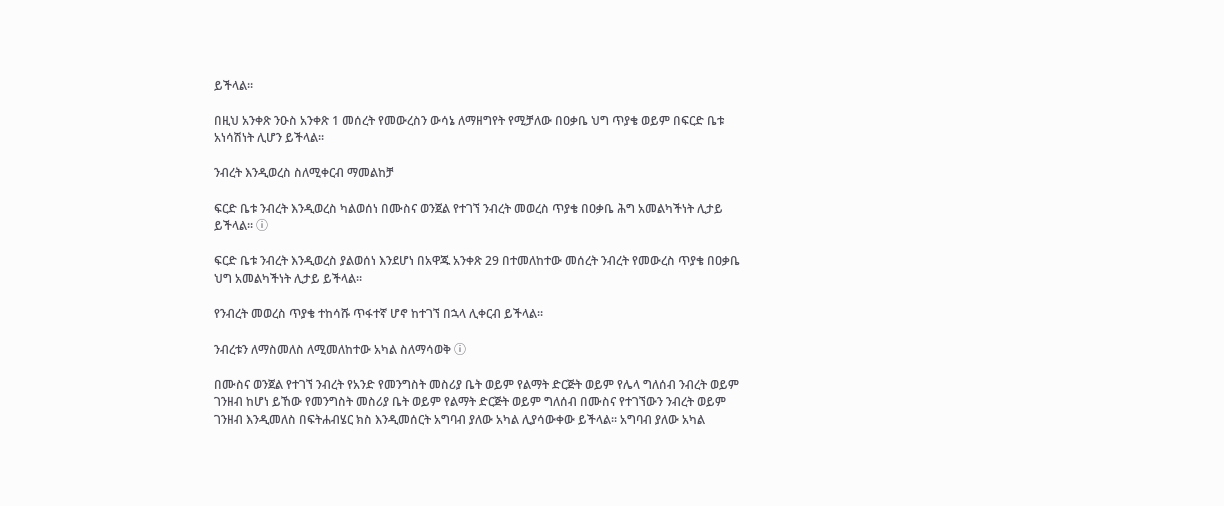ይችላል፡፡

በዚህ አንቀጽ ንዑስ አንቀጽ 1 መሰረት የመውረስን ውሳኔ ለማዘግየት የሚቻለው በዐቃቤ ህግ ጥያቄ ወይም በፍርድ ቤቱ አነሳሽነት ሊሆን ይችላል፡፡

ንብረት እንዲወረስ ስለሚቀርብ ማመልከቻ

ፍርድ ቤቱ ንብረት እንዲወረስ ካልወሰነ በሙስና ወንጀል የተገኘ ንብረት መወረስ ጥያቄ በዐቃቤ ሕግ አመልካችነት ሊታይ ይችላል፡፡ ⓘ

ፍርድ ቤቱ ንብረት እንዲወረስ ያልወሰነ እንደሆነ በአዋጁ አንቀጽ 29 በተመለከተው መሰረት ንብረት የመውረስ ጥያቄ በዐቃቤ ህግ አመልካችነት ሊታይ ይችላል።

የንብረት መወረስ ጥያቄ ተከሳሹ ጥፋተኛ ሆኖ ከተገኘ በኋላ ሊቀርብ ይችላል፡፡

ንብረቱን ለማስመለስ ለሚመለከተው አካል ስለማሳወቅ ⓘ

በሙስና ወንጀል የተገኘ ንብረት የአንድ የመንግስት መስሪያ ቤት ወይም የልማት ድርጅት ወይም የሌላ ግለሰብ ንብረት ወይም ገንዘብ ከሆነ ይኸው የመንግስት መስሪያ ቤት ወይም የልማት ድርጅት ወይም ግለሰብ በሙስና የተገኘውን ንብረት ወይም ገንዘብ እንዲመለስ በፍትሐብሄር ክስ እንዲመሰርት አግባብ ያለው አካል ሊያሳውቀው ይችላል፡፡ አግባብ ያለው አካል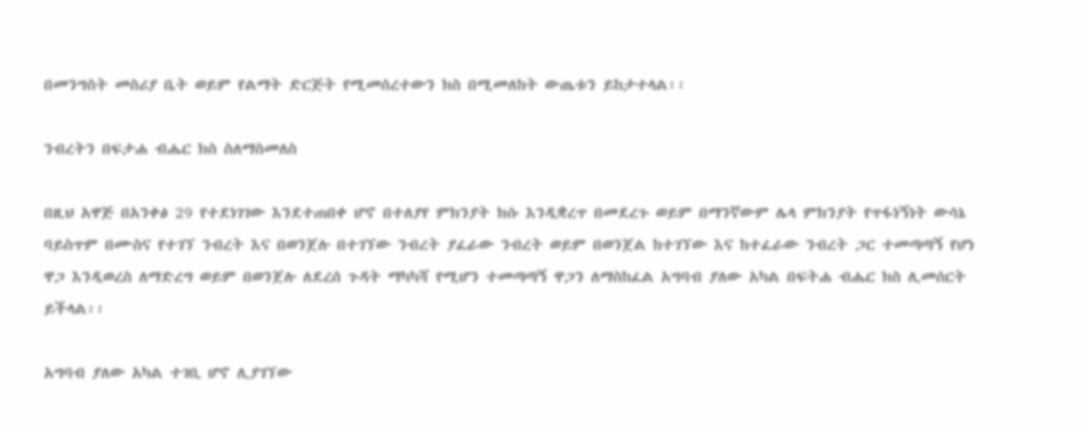በመንግስት መስሪያ ቤት ወይም የልማት ድርጅት የሚመሰረተውን ክስ በሚመለከት ውጤቱን ይከታተላል፡፡

ንብረትን በፍታሐ ብሔር ክስ ስለማስመለስ

በዚህ አዋጅ በአንቀፅ 29 የተደነገገው እንደተጠበቀ ሆኖ በተለያየ ምክንያት ክሱ እንዲቋረጥ በመደረጉ ወይም በማንኛውም ሌላ ምክንያት የጥፋነኝነት ውሳኔ ባይስጥም በሙስና የተገኘ ንብረት እና በወንጀሉ በተገኘው ንብረት ያፈራው ንብረት ወይም በወንጀል ከተገኘው እና ከተፈራው ንብረት ጋር ተመጣጣኝ የሆነ ዋጋ እንዲወረስ ለማድረግ ወይም በወንጀሉ ለደረሰ ጉዳት ማካካሻ የሚሆን ተመጣጣኝ ዋጋን ለማስከፈል አግባብ ያለው አካል በፍትሐ ብሔር ክስ ሊመሰርት ይችላል፡፡

አግባብ ያለው አካል ተገቢ ሆኖ ሊያገኘው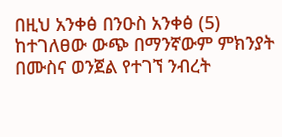በዚህ አንቀፅ በንዑስ አንቀፅ (5) ከተገለፀው ውጭ በማንኛውም ምክንያት በሙስና ወንጀል የተገኘ ንብረት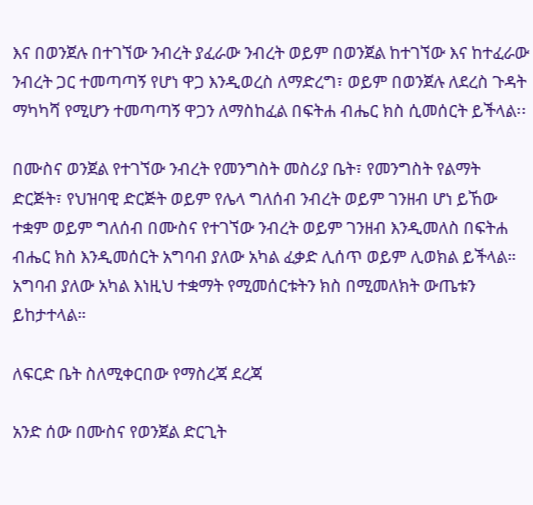እና በወንጀሉ በተገኘው ንብረት ያፈራው ንብረት ወይም በወንጀል ከተገኘው እና ከተፈራው ንብረት ጋር ተመጣጣኝ የሆነ ዋጋ እንዲወረስ ለማድረግ፣ ወይም በወንጀሉ ለደረስ ጉዳት ማካካሻ የሚሆን ተመጣጣኝ ዋጋን ለማስከፈል በፍትሐ ብሔር ክስ ሲመሰርት ይችላል፡፡

በሙስና ወንጀል የተገኘው ንብረት የመንግስት መስሪያ ቤት፣ የመንግስት የልማት ድርጅት፣ የህዝባዊ ድርጅት ወይም የሌላ ግለሰብ ንብረት ወይም ገንዘብ ሆነ ይኸው ተቋም ወይም ግለሰብ በሙስና የተገኘው ንብረት ወይም ገንዘብ እንዲመለስ በፍትሐ ብሔር ክስ እንዲመሰርት አግባብ ያለው አካል ፈቃድ ሊሰጥ ወይም ሊወክል ይችላል። አግባብ ያለው አካል እነዚህ ተቋማት የሚመሰርቱትን ክስ በሚመለክት ውጤቱን ይከታተላል።

ለፍርድ ቤት ስለሚቀርበው የማስረጃ ደረጃ

አንድ ሰው በሙስና የወንጀል ድርጊት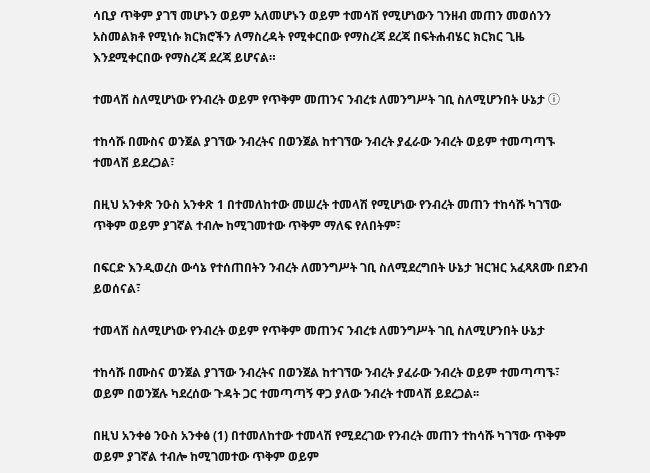ሳቢያ ጥቅም ያገኘ መሆኑን ወይም አለመሆኑን ወይም ተመሳሽ የሚሆነውን ገንዘብ መጠን መወሰንን አስመልክቶ የሚነሱ ክርክሮችን ለማስረዳት የሚቀርበው የማስረጃ ደረጃ በፍትሐብሄር ክርክር ጊዜ እንደሚቀርበው የማስረጃ ደረጃ ይሆናል።

ተመላሽ ስለሚሆነው የንብረት ወይም የጥቅም መጠንና ንብረቱ ለመንግሥት ገቢ ስለሚሆንበት ሁኔታ ⓘ

ተከሳሹ በሙስና ወንጀል ያገኘው ንብረትና በወንጀል ከተገኘው ንብረት ያፈራው ንብረት ወይም ተመጣጣኙ ተመላሽ ይደረጋል፣

በዚህ አንቀጽ ንዑስ አንቀጽ 1 በተመለከተው መሠረት ተመላሽ የሚሆነው የንብረት መጠን ተከሳሹ ካገኘው ጥቅም ወይም ያገኛል ተብሎ ከሚገመተው ጥቅም ማለፍ የለበትም፣

በፍርድ እንዲወረስ ውሳኔ የተሰጠበትን ንብረት ለመንግሥት ገቢ ስለሚደረግበት ሁኔታ ዝርዝር አፈጻጸሙ በደንብ ይወሰናል፣

ተመላሽ ስለሚሆነው የንብረት ወይም የጥቅም መጠንና ንብረቱ ለመንግሥት ገቢ ስለሚሆንበት ሁኔታ

ተከሳሹ በሙስና ወንጀል ያገኘው ንብረትና በወንጀል ከተገኘው ንብረት ያፈራው ንብረት ወይም ተመጣጣኙ፣ ወይም በወንጀሉ ካደረሰው ጉዳት ጋር ተመጣጣኝ ዋጋ ያለው ንብረት ተመላሽ ይደረጋል፡፡

በዚህ አንቀፅ ንዑስ አንቀፅ (1) በተመለከተው ተመላሽ የሚደረገው የንብረት መጠን ተከሳሹ ካገኘው ጥቅም ወይም ያገኛል ተብሎ ከሚገመተው ጥቅም ወይም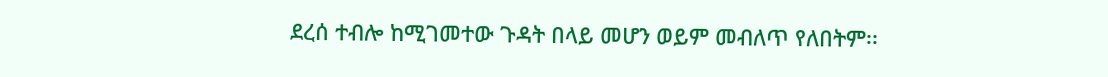ደረሰ ተብሎ ከሚገመተው ጉዳት በላይ መሆን ወይም መብለጥ የለበትም፡፡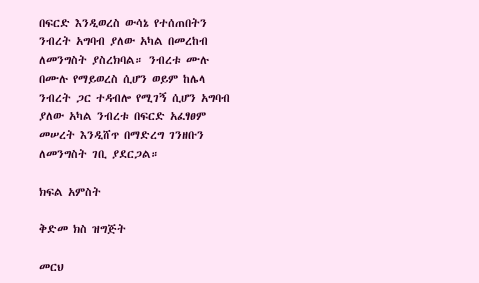በፍርድ እንዲወረስ ውሳኔ የተሰጠበትን ንብረት አግባብ ያለው አካል በመረከብ ለመንግስት ያስረክባል። ንብረቱ ሙሉ በሙሉ የማይወረስ ሲሆን ወይም ከሌላ ንብረት ጋር ተዳብሎ የሚገኝ ሲሆን አግባብ ያለው አካል ንብረቱ በፍርድ አፈፃፀም መሠረት እንዲሸጥ በማድረግ ገንዘቡን ለመንግስት ገቢ ያደርጋል።

ክፍል አምስት

ቅድመ ክስ ዝግጅት

መርህ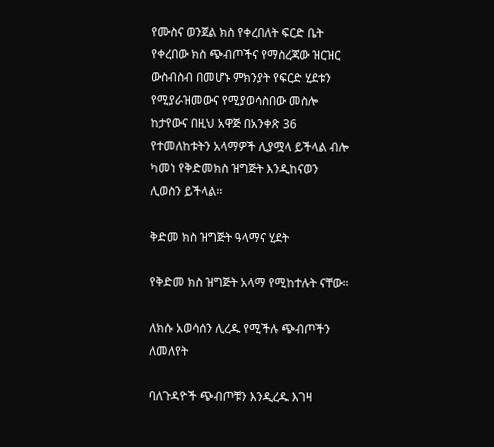የሙስና ወንጀል ክስ የቀረበለት ፍርድ ቤት የቀረበው ክስ ጭብጦችና የማስረጃው ዝርዝር ውስብስብ በመሆኑ ምክንያት የፍርድ ሂደቱን የሚያራዝመውና የሚያወሳስበው መስሎ ከታየውና በዚህ አዋጅ በአንቀጽ 36 የተመለከቱትን አላማዎች ሊያሟላ ይችላል ብሎ ካመነ የቅድመክስ ዝግጅት እንዲከናወን ሊወስን ይችላል፡፡

ቅድመ ክስ ዝግጅት ዓላማና ሂደት

የቅድመ ክስ ዝግጅት አላማ የሚከተሉት ናቸው።

ለክሱ አወሳሰን ሊረዱ የሚችሉ ጭብጦችን ለመለየት

ባለጉዳዮች ጭብጦቹን እንዲረዱ እገዛ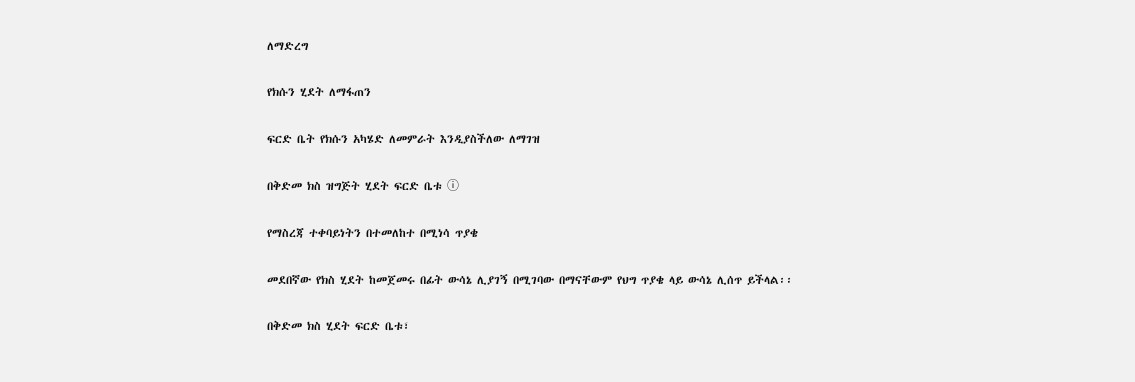ለማድረግ

የክሱን ሂደት ለማፋጠን

ፍርድ ቤት የክሱን አካሄድ ለመምራት እንዲያስችለው ለማገዝ

በቅድመ ክስ ዝግጅት ሂደት ፍርድ ቤቱ ⓘ

የማስረጃ ተቀባይነትን በተመለከተ በሚነሳ ጥያቄ

መደበኛው የክስ ሂደት ከመጀመሩ በፊት ውሳኔ ሊያገኝ በሚገባው በማናቸውም የህግ ጥያቄ ላይ ውሳኔ ሊሰጥ ይችላል፡፡

በቅድመ ክስ ሂደት ፍርድ ቤቱ፣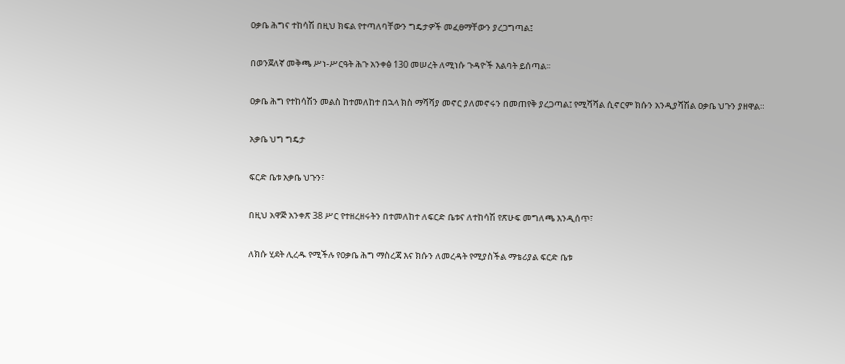ዐቃቤ ሕግና ተከሳሽ በዚህ ክፍል የተጣለባቸውን ግዴታዎች መፈፀማቸውን ያረጋግጣል፤

በወንጀለኛ መቅጫ ሥነ-ሥርዓት ሕጉ አንቀፅ 130 መሠረት ለሚነሱ ጉዳዮች እልባት ይሰጣል፡፡

ዐቃቤ ሕግ የተከሳሽን መልስ ከተመለከተ በኋላ ክስ ማሻሻያ መኖር ያለመኖሩን በመጠየቅ ያረጋጣል፤ የሚሻሻል ሲኖርም ክሱን አንዲያሻሽል ዐቃቤ ህጉን ያዘዋል።

አቃቤ ህግ ግዴታ

ፍርድ ቤቱ አቃቤ ህጉን፣

በዚህ አዋጅ አንቀጽ 38 ሥር የተዘረዘሩትን በተመለከተ ለፍርድ ቤቱና ለተከሳሽ የጽሁፍ መግለጫ እንዲሰጥ፣

ለክሱ ሂደት ሊረዱ የሚችሉ የዐቃቤ ሕግ ማስረጃ እና ክሱን ለመረዳት የሚያስችል ማቴሪያል ፍርድ ቤቱ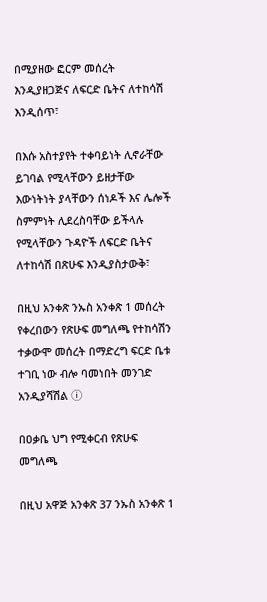በሚያዘው ፎርም መሰረት እንዲያዘጋጅና ለፍርድ ቤትና ለተከሳሽ እንዲሰጥ፣

በእሱ አስተያየት ተቀባይነት ሊኖራቸው ይገባል የሚላቸውን ይዘታቸው እውነትነት ያላቸውን ሰነዶች እና ሌሎች ስምምነት ሊደረስባቸው ይችላሉ የሚላቸውን ጉዳዮች ለፍርድ ቤትና ለተከሳሽ በጽሁፍ እንዲያስታውቅ፣

በዚህ አንቀጽ ንኡስ አንቀጽ 1 መሰረት የቀረበውን የጽሁፍ መግለጫ የተከሳሽን ተቃውሞ መሰረት በማድረግ ፍርድ ቤቱ ተገቢ ነው ብሎ ባመነበት መንገድ አንዲያሻሽል ⓘ

በዐቃቤ ህግ የሚቀርብ የጽሁፍ መግለጫ

በዚህ አዋጅ አንቀጽ 37 ንኡስ አንቀጽ 1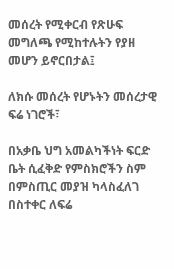መሰረት የሚቀርብ የጽሁፍ መግለጫ የሚከተሉትን የያዘ መሆን ይኖርበታል፤

ለክሱ መሰረት የሆኑትን መሰረታዊ ፍሬ ነገሮች፣

በአቃቤ ህግ አመልካችነት ፍርድ ቤት ሲፈቅድ የምስክሮችን ስም በምስጢር መያዝ ካላስፈለገ በስተቀር ለፍሬ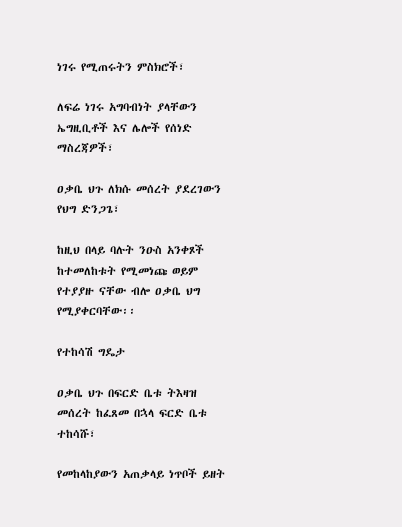ነገሩ የሚጠሩትን ምስክሮች፣

ለፍሬ ነገሩ አግባብነት ያላቸውን ኤግዚቢቶች እና ሌሎች የሰነድ ማስረጃዎች፣

ዐቃቤ ህጉ ለክሱ መሰረት ያደረገውን የህግ ድንጋጌ፣

ከዚህ በላይ ባሉት ንዑስ አንቀጾች ከተመለከቱት የሚመነጩ ወይም የተያያዙ ናቸው ብሎ ዐቃቤ ህግ የሚያቀርባቸው፡፡

የተከሳሽ ግዴታ

ዐቃቤ ህጉ በፍርድ ቤቱ ትእዛዝ መሰረት ከፈጸመ በኋላ ፍርድ ቤቱ ተከሳሹ፣

የመከላከያውን አጠቃላይ ነጥቦች ይዘት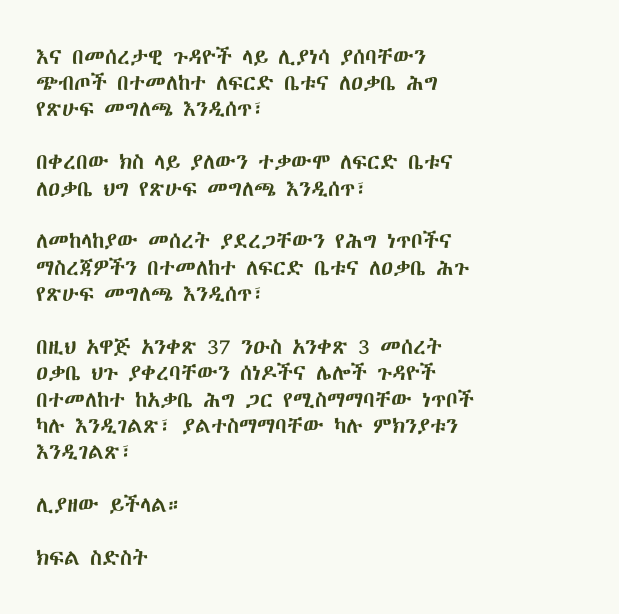እና በመሰረታዊ ጉዳዮች ላይ ሊያነሳ ያሰባቸውን ጭብጦች በተመለከተ ለፍርድ ቤቱና ለዐቃቤ ሕግ የጽሁፍ መግለጫ እንዲሰጥ፣

በቀረበው ክስ ላይ ያለውን ተቃውሞ ለፍርድ ቤቱና ለዐቃቤ ህግ የጽሁፍ መግለጫ እንዲሰጥ፣

ለመከላከያው መሰረት ያደረጋቸውን የሕግ ነጥቦችና ማስረጃዎችን በተመለከተ ለፍርድ ቤቱና ለዐቃቤ ሕጉ የጽሁፍ መግለጫ እንዲሰጥ፣

በዚህ አዋጅ አንቀጽ 37 ንዑስ አንቀጽ 3 መሰረት ዐቃቤ ህጉ ያቀረባቸውን ሰነዶችና ሌሎች ጉዳዮች በተመለከተ ከአቃቤ ሕግ ጋር የሚስማማባቸው ነጥቦች ካሉ እንዲገልጽ፣ ያልተስማማባቸው ካሉ ምክንያቱን እንዲገልጽ፣

ሊያዘው ይችላል።

ክፍል ስድስት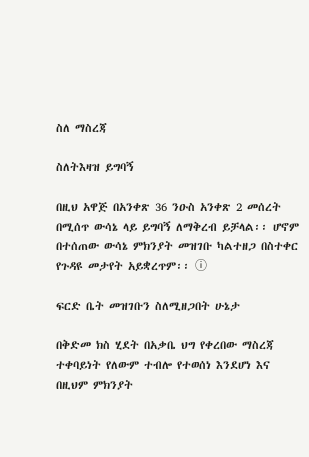ስለ ማስረጃ

ስለትእዛዝ ይግባኝ

በዚህ አዋጅ በአንቀጽ 36 ንዑስ አንቀጽ 2 መሰረት በሚሰጥ ውሳኔ ላይ ይግባኝ ለማቅረብ ይቻላል፡፡ ሆኖም በተሰጠው ውሳኔ ምክንያት መዝገቡ ካልተዘጋ በስተቀር የጉዳዩ መታየት አይቋረጥም፡፡ ⓘ

ፍርድ ቤት መዝገቡን ስለሚዘጋበት ሁኔታ

በቅድመ ክስ ሂደት በአቃቤ ህግ የቀረበው ማስረጃ ተቀባይነት የለውም ተብሎ የተወሰነ እንደሆነ እና በዚህም ምክንያት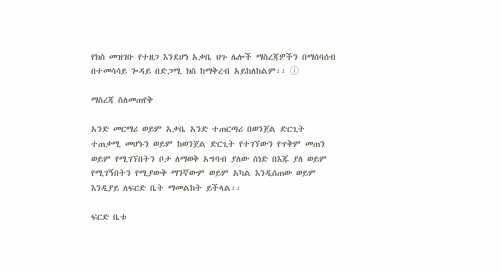የክስ መዝገቡ የተዘጋ እንደሆነ አቃቤ ህጉ ሌሎች ማስረጃዎችን በማሰባሰብ በተመሳሳይ ጐዳይ በድጋሚ ክስ ከማቅረብ አይከለከልም፡፡ ⓘ

ማስረጃ ስለመጠየቅ

አንድ መርማሪ ወይም አቃቤ አንድ ተጠርጣሪ በወንጀል ድርጊት ተጠቃሚ መሆኑን ወይም ከወንጀል ድርጊት የተገኘውን የጥቅም መጠን ወይም የሚገኘበትን ቦታ ለማወቅ አግባብ ያለው ሰነድ በእጁ ያለ ወይም የሚገኝበትን የሚያውቅ ማንኛውም ወይም አካል እንዲሰጠው ወይም እንዲያይ ለፍርድ ቤት ማመልከት ይችላል፡፡

ፍርድ ቤቱ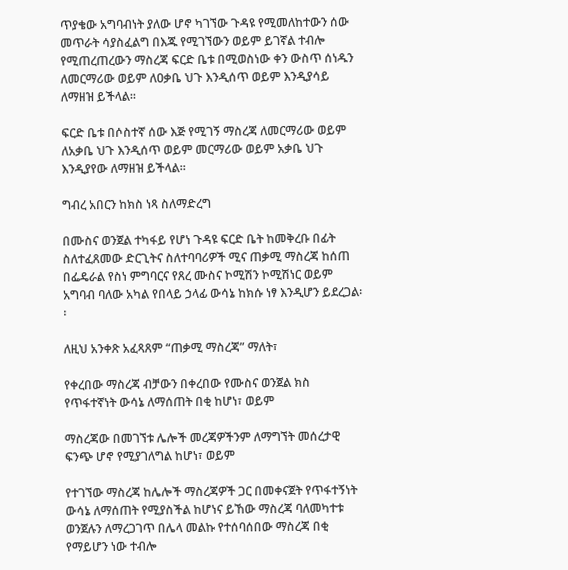ጥያቄው አግባብነት ያለው ሆኖ ካገኘው ጉዳዩ የሚመለከተውን ሰው መጥራት ሳያስፈልግ በእጁ የሚገኘውን ወይም ይገኛል ተብሎ የሚጠረጠረውን ማስረጃ ፍርድ ቤቱ በሚወስነው ቀን ውስጥ ሰነዱን ለመርማሪው ወይም ለዐቃቤ ህጉ እንዲሰጥ ወይም እንዲያሳይ ለማዘዝ ይችላል፡፡

ፍርድ ቤቱ በሶስተኛ ሰው እጅ የሚገኝ ማስረጃ ለመርማሪው ወይም ለአቃቤ ህጉ እንዲሰጥ ወይም መርማሪው ወይም አቃቤ ህጉ እንዲያየው ለማዘዝ ይችላል።

ግብረ አበርን ከክስ ነጻ ስለማድረግ

በሙስና ወንጀል ተካፋይ የሆነ ጉዳዩ ፍርድ ቤት ከመቅረቡ በፊት ስለተፈጸመው ድርጊትና ስለተባባሪዎች ሚና ጠቃሚ ማስረጃ ከሰጠ በፌዴራል የስነ ምግባርና የጸረ ሙስና ኮሚሽን ኮሚሽነር ወይም አግባብ ባለው አካል የበላይ ኃላፊ ውሳኔ ከክሱ ነፃ እንዲሆን ይደረጋል፡፡

ለዚህ አንቀጽ አፈጻጸም “ጠቃሚ ማስረጃ” ማለት፣

የቀረበው ማስረጃ ብቻውን በቀረበው የሙስና ወንጀል ክስ የጥፋተኛነት ውሳኔ ለማሰጠት በቂ ከሆነ፣ ወይም

ማስረጃው በመገኘቱ ሌሎች መረጃዎችንም ለማግኘት መሰረታዊ ፍንጭ ሆኖ የሚያገለግል ከሆነ፣ ወይም

የተገኘው ማስረጃ ከሌሎች ማስረጃዎች ጋር በመቀናጀት የጥፋተኝነት ውሳኔ ለማሰጠት የሚያስችል ከሆነና ይኸው ማስረጃ ባለመካተቱ ወንጀሉን ለማረጋገጥ በሌላ መልኩ የተሰባሰበው ማስረጃ በቂ የማይሆን ነው ተብሎ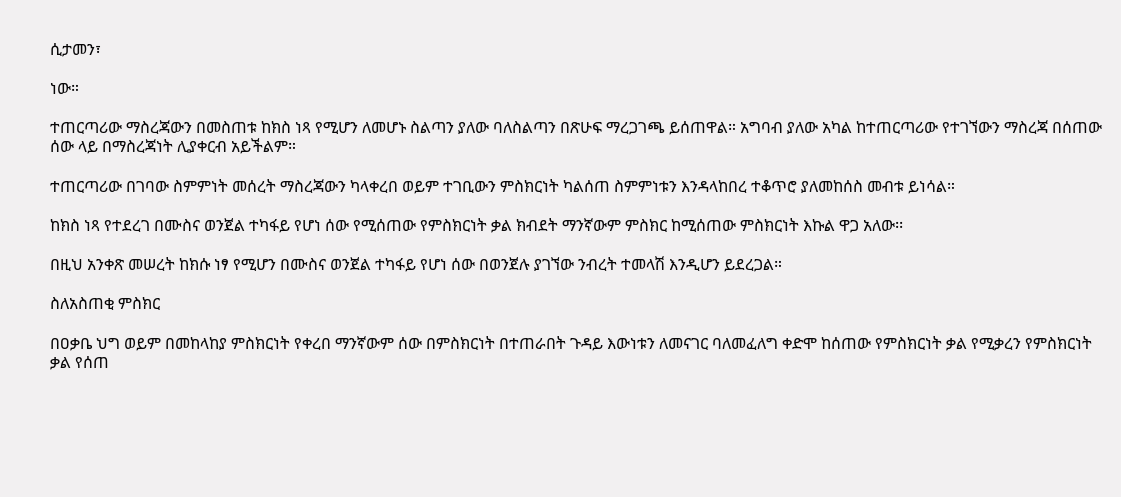ሲታመን፣

ነው።

ተጠርጣሪው ማስረጃውን በመስጠቱ ከክስ ነጻ የሚሆን ለመሆኑ ስልጣን ያለው ባለስልጣን በጽሁፍ ማረጋገጫ ይሰጠዋል። አግባብ ያለው አካል ከተጠርጣሪው የተገኘውን ማስረጃ በሰጠው ሰው ላይ በማስረጃነት ሊያቀርብ አይችልም።

ተጠርጣሪው በገባው ስምምነት መሰረት ማስረጃውን ካላቀረበ ወይም ተገቢውን ምስክርነት ካልሰጠ ስምምነቱን እንዳላከበረ ተቆጥሮ ያለመከሰስ መብቱ ይነሳል።

ከክስ ነጻ የተደረገ በሙስና ወንጀል ተካፋይ የሆነ ሰው የሚሰጠው የምስክርነት ቃል ክብደት ማንኛውም ምስክር ከሚሰጠው ምስክርነት እኩል ዋጋ አለው፡፡

በዚህ አንቀጽ መሠረት ከክሱ ነፃ የሚሆን በሙስና ወንጀል ተካፋይ የሆነ ሰው በወንጀሉ ያገኘው ንብረት ተመላሽ እንዲሆን ይደረጋል።

ስለአስጠቂ ምስክር

በዐቃቤ ህግ ወይም በመከላከያ ምስክርነት የቀረበ ማንኛውም ሰው በምስክርነት በተጠራበት ጉዳይ እውነቱን ለመናገር ባለመፈለግ ቀድሞ ከሰጠው የምስክርነት ቃል የሚቃረን የምስክርነት ቃል የሰጠ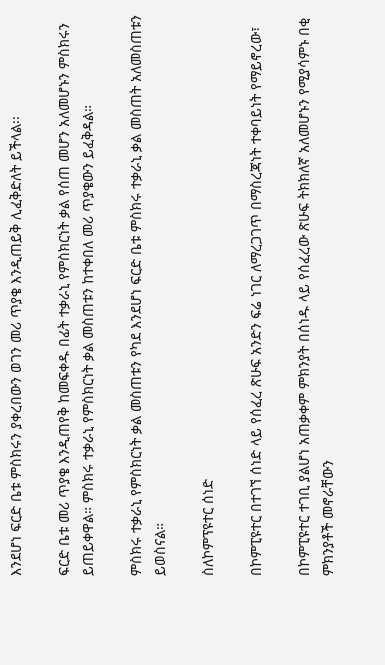እንደሆነ ፍርድ ቤቱ ምስክሩን ያቀረበውን ወገን መሪ ጥያቄ እንዲጠይቅ ሊፈቅድለት ይችላል፡፡

ፍርድ ቤቱ መሪ ጥያቄ እንዲጠየቅ ከመፍቀዱ በፊት ተቃራኒ የምስክርነት ቃል የሰጠ መሆን አለመሆኑን ምስክሩን ይጠይቀዋል። ምስክሩ ተቃራኒ የምስክርነት ቃል መስጠቱን ከተቀበለ መሪ ጥያቄውን ይፈቅዳል።

ምስክሩ ተቃራኒ የምስክርነት ቃል መስጠቱን የካደ እንደሆነ ፍርድ ቤቱ ምስክሩ ተቃራኒ ቃል መስጠት አለመስጠቱን ይወስናል።

ስለኮምፕዩተር ሰነድ

በኮምፒዩተር በተገኘ ሰነድ ላይ የሰፈረ ጽሁፍ አንድን ፍሬ ነገር ለማረጋገጥ በማስረጃነት ተቀባይነት የማይኖረው፣

በኮምፒዩተር ተገቢ ያልሆነ አጠቃቀም ምክንያት በሰነዱ ላይ የሰፈረው ጽሁፍ ትክክለኛ አለመሆኑን የሚያሳምኑ በቂ ምክንያቶች መኖራቸውን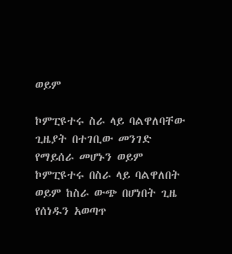ወይም

ኮምፒዩተሩ ስራ ላይ ባልዋለባቸው ጊዜያት በተገቢው መንገድ የማይሰራ መሆኑን ወይም ኮምፒዩተሩ በስራ ላይ ባልዋለበት ወይም ከስራ ውጭ በሆነበት ጊዜ የሰነዱን አወጣጥ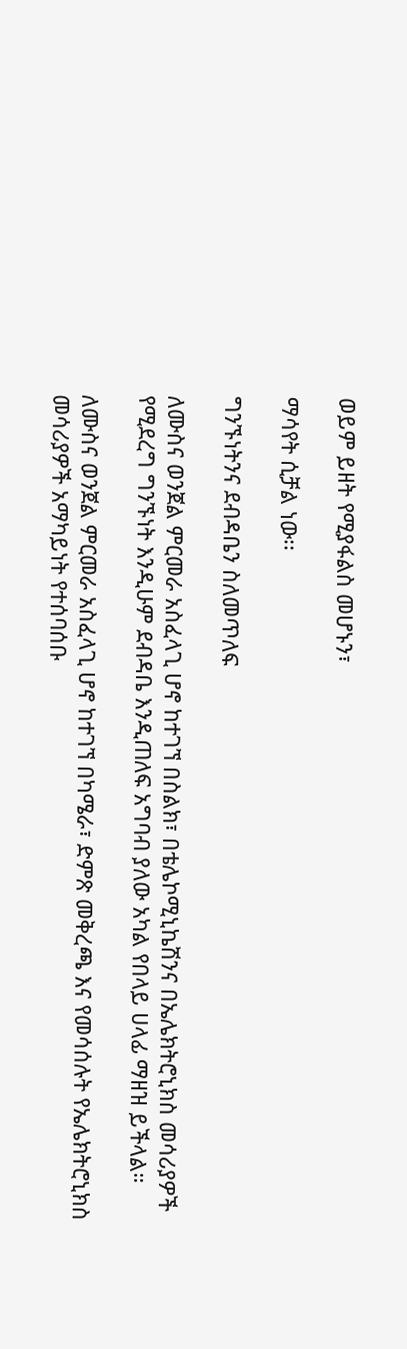ወይም ይዘት የሚያፋልስ መሆኑን፣

ማሳየት ሲቻል ነው፡፡

ግንኙነትንና ደብዳቤን ስለመጥለፍ

ለሙስና ወንጀል ምርመራ አስፈላጊ ሆኖ ከተገኘ በስልክ፣ በቴሌኮሚኒኬሽንና በኤሌክትሮኒክስ መሳሪያዎች የሚደረግ ግንኙነት እንዲሁም ደብዳቤ እንዲጠለፍ አግባብ ያለው አካል የበላይ ሀላፊ ማዘዝ ይችላል።

ለሙስና ወንጀል ምርመራ አስፈላጊ ሆኖ ከተገኘ በካሜራ፣ ድምጽ መቅረጫ እና የመሳሰሉት የኤሌክትሮኒክስ መሳሪያዎች አማካይነት የተሰባሰቡ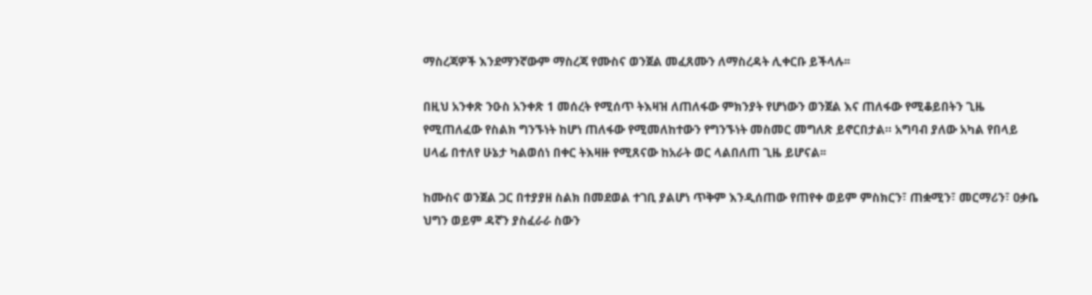ማስረጃዎች እንደማንኛውም ማስረጃ የሙስና ወንጀል መፈጸሙን ለማስረዳት ሊቀርቡ ይችላሉ፡፡

በዚህ አንቀጽ ንዑስ አንቀጽ 1 መሰረት የሚሰጥ ትእዛዝ ለጠለፋው ምክንያት የሆነውን ወንጀል እና ጠለፋው የሚቆይበትን ጊዜ የሚጠለፈው የስልክ ግንኙነት ከሆነ ጠለፋው የሚመለከተውን የግንኙነት መስመር መግለጽ ይኖርበታል። አግባብ ያለው አካል የበላይ ሀላፊ በተለየ ሁኔታ ካልወሰነ በቀር ትእዛዙ የሚጸናው ከአራት ወር ላልበለጠ ጊዜ ይሆናል፡፡

ከሙስና ወንጀል ጋር በተያያዘ ስልክ በመደወል ተገቢ ያልሆነ ጥቅም እንዲሰጠው የጠየቀ ወይም ምስክርን፣ ጠቋሚን፣ መርማሪን፣ ዐቃቤ ህግን ወይም ዳኛን ያስፈራራ ስውን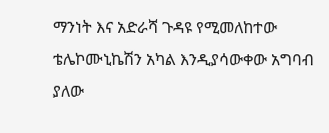ማንነት እና አድራሻ ጉዳዩ የሚመለከተው ቴሌኮሙኒኬሽን አካል እንዲያሳውቀው አግባብ ያለው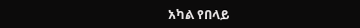አካል የበላይ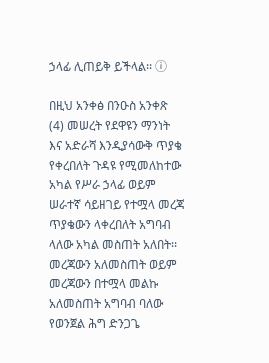ኃላፊ ሊጠይቅ ይችላል፡፡ ⓘ

በዚህ አንቀፅ በንዑስ አንቀጽ (4) መሠረት የደዋዩን ማንነት እና አድራሻ እንዲያሳውቅ ጥያቄ የቀረበለት ጉዳዩ የሚመለከተው አካል የሥራ ኃላፊ ወይም ሠራተኛ ሳይዘገይ የተሟላ መረጃ ጥያቄውን ላቀረበለት አግባብ ላለው አካል መስጠት አለበት፡፡ መረጃውን አለመስጠት ወይም መረጃውን በተሟላ መልኩ አለመስጠት አግባብ ባለው የወንጀል ሕግ ድንጋጌ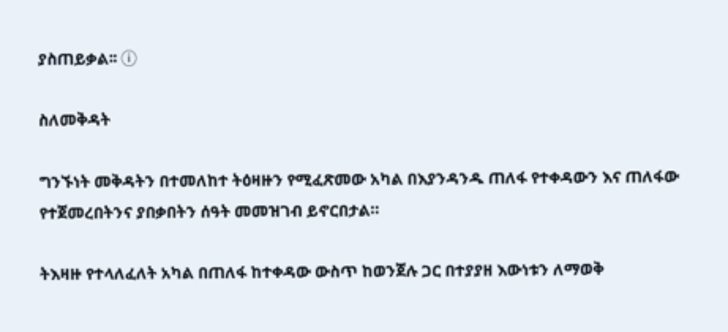ያስጠይቃል፡፡ ⓘ

ስለመቅዳት

ግንኙነት መቅዳትን በተመለከተ ትዕዛዙን የሚፈጽመው አካል በእያንዳንዱ ጠለፋ የተቀዳውን እና ጠለፋው የተጀመረበትንና ያበቃበትን ሰዓት መመዝገብ ይኖርበታል።

ትእዛዙ የተላለፈለት አካል በጠለፋ ከተቀዳው ውስጥ ከወንጀሉ ጋር በተያያዘ እውነቱን ለማወቅ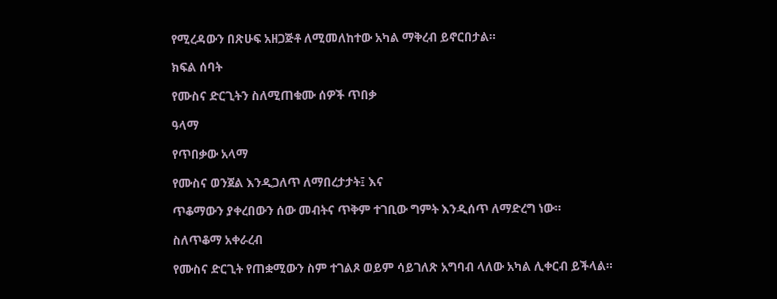የሚረዳውን በጽሁፍ አዘጋጅቶ ለሚመለከተው አካል ማቅረብ ይኖርበታል።

ክፍል ሰባት

የሙስና ድርጊትን ስለሚጠቁሙ ሰዎች ጥበቃ

ዓላማ

የጥበቃው አላማ

የሙስና ወንጀል እንዲጋለጥ ለማበረታታት፤ እና

ጥቆማውን ያቀረበውን ሰው መብትና ጥቅም ተገቢው ግምት እንዲሰጥ ለማድረግ ነው።

ስለጥቆማ አቀራረብ

የሙስና ድርጊት የጠቋሚውን ስም ተገልጾ ወይም ሳይገለጽ አግባብ ላለው አካል ሊቀርብ ይችላል።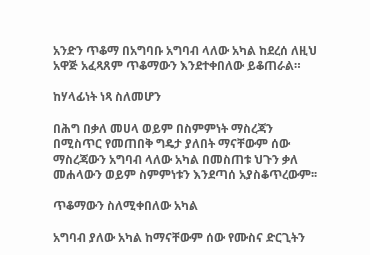አንድን ጥቆማ በአግባቡ አግባብ ላለው አካል ከደረሰ ለዚህ አዋጅ አፈጻጸም ጥቆማውን እንደተቀበለው ይቆጠራል።

ከሃላፊነት ነጻ ስለመሆን

በሕግ በቃለ መሀላ ወይም በስምምነት ማስረጃን በሚስጥር የመጠበቅ ግዴታ ያለበት ማናቸውም ሰው ማስረጃውን አግባብ ላለው አካል በመስጠቱ ህጉን ቃለ መሐላውን ወይም ስምምነቱን እንደጣሰ አያስቆጥረውም፡፡

ጥቆማውን ስለሚቀበለው አካል

አግባብ ያለው አካል ከማናቸውም ሰው የሙስና ድርጊትን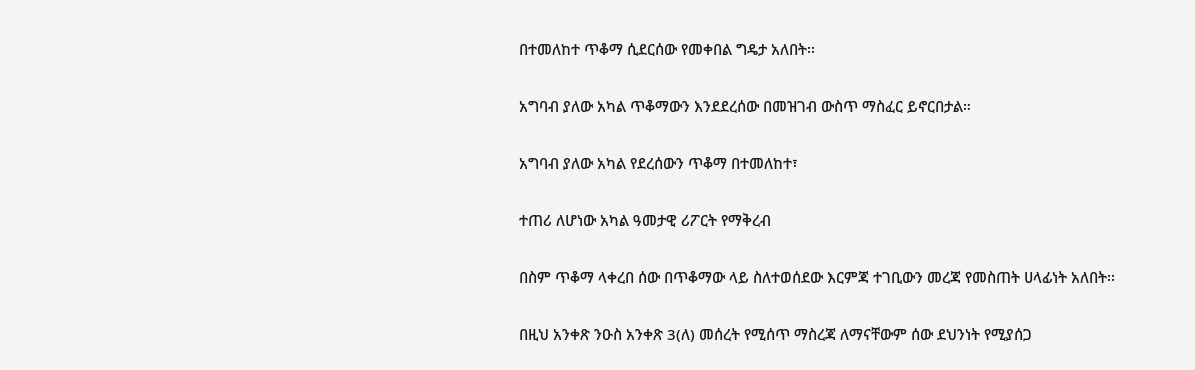በተመለከተ ጥቆማ ሲደርሰው የመቀበል ግዴታ አለበት፡፡

አግባብ ያለው አካል ጥቆማውን እንደደረሰው በመዝገብ ውስጥ ማስፈር ይኖርበታል።

አግባብ ያለው አካል የደረሰውን ጥቆማ በተመለከተ፣

ተጠሪ ለሆነው አካል ዓመታዊ ሪፖርት የማቅረብ

በስም ጥቆማ ላቀረበ ሰው በጥቆማው ላይ ስለተወሰደው እርምጃ ተገቢውን መረጃ የመስጠት ሀላፊነት አለበት፡፡

በዚህ አንቀጽ ንዑስ አንቀጽ 3(ለ) መሰረት የሚሰጥ ማስረጃ ለማናቸውም ሰው ደህንነት የሚያሰጋ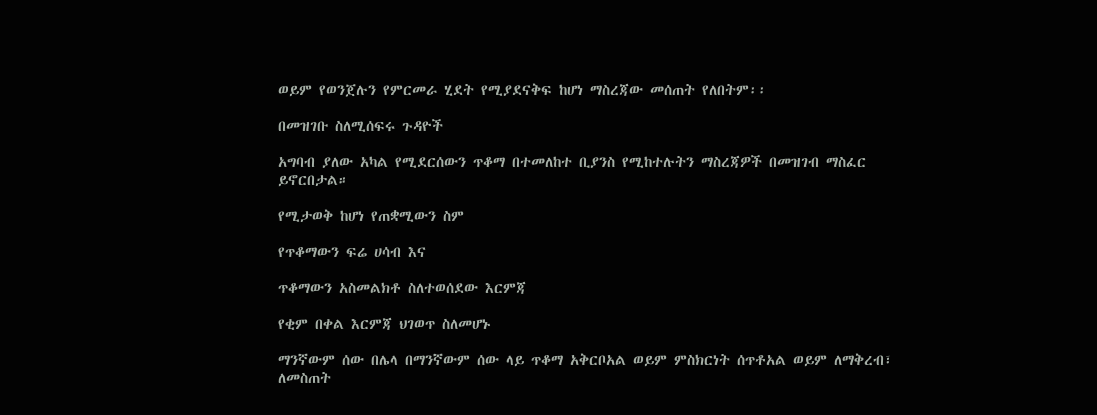ወይም የወንጀሉን የምርመራ ሂደት የሚያደናቅፍ ከሆነ ማስረጃው መሰጠት የለበትም፡፡

በመዝገቡ ስለሚሰፍሩ ጉዳዮች

አግባብ ያለው አካል የሚደርሰውን ጥቆማ በተመለከተ ቢያንስ የሚከተሉትን ማስረጃዎች በመዝገብ ማስፈር ይኖርበታል።

የሚታወቅ ከሆነ የጠቋሚውን ስም

የጥቆማውን ፍሬ ሀሳብ እና

ጥቆማውን አስመልክቶ ስለተወሰደው እርምጃ

የቂም በቀል እርምጃ ህገወጥ ስለመሆኑ

ማንኛውም ሰው በሌላ በማንኛውም ሰው ላይ ጥቆማ አቅርቦአል ወይም ምስክርነት ሰጥቶአል ወይም ለማቅረብ፣ ለመስጠት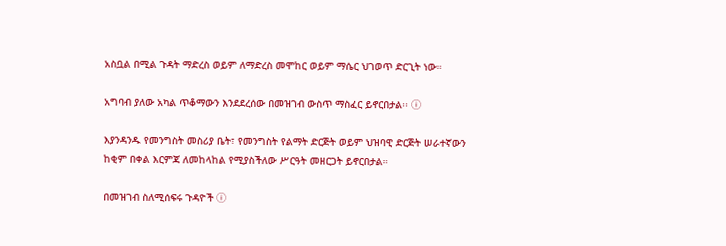አስቧል በሚል ጉዳት ማድረስ ወይም ለማድረስ መሞከር ወይም ማሴር ህገወጥ ድርጊት ነው።

አግባብ ያለው አካል ጥቆማውን እንደደረሰው በመዝገብ ውስጥ ማስፈር ይኖርበታል፡፡ ⓘ

እያንዳንዱ የመንግስት መስሪያ ቤት፣ የመንግስት የልማት ድርጅት ወይም ህዝባዊ ድርጅት ሠራተኛውን ከቂም በቀል እርምጃ ለመከላከል የሚያስችለው ሥርዓት መዘርጋት ይኖርበታል።

በመዝገብ ስለሚሰፍሩ ጉዳዮች ⓘ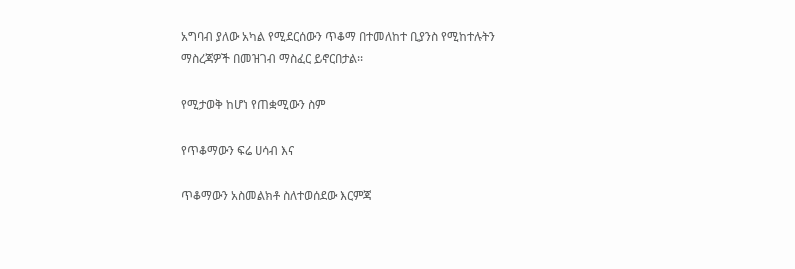አግባብ ያለው አካል የሚደርሰውን ጥቆማ በተመለከተ ቢያንስ የሚከተሉትን ማስረጃዎች በመዝገብ ማስፈር ይኖርበታል፡፡

የሚታወቅ ከሆነ የጠቋሚውን ስም

የጥቆማውን ፍሬ ሀሳብ እና

ጥቆማውን አስመልክቶ ስለተወሰደው እርምጃ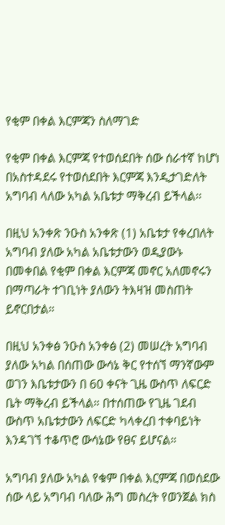የቂም በቀል እርምጃን ስለማገድ

የቂም በቀል እርምጃ የተወሰደበት ሰው ሰራተኛ ከሆነ በአስተዳደሩ የተወሰደበት እርምጃ እንዲታገድለት አግባብ ላለው አካል አቤቱታ ማቅረብ ይችላል፡፡

በዚህ አንቀጽ ንዑስ አንቀጽ (1) አቤቱታ የቀረበለት አግባብ ያለው አካል አቤቱታውን ወዲያውኑ በመቀበል የቂም በቀል እርምጃ መኖር አለመኖሩን በማጣራት ተገቢነት ያለውን ትእዛዝ መስጠት ይኖርበታል።

በዚህ አንቀፅ ንዑስ አንቀፅ (2) መሠረት አግባብ ያለው አካል በሰጠው ውሳኔ ቅር የተሰኘ ማንኛውም ወገን እቤቱታውን በ 60 ቀናት ጊዜ ውስጥ ለፍርድ ቤት ማቅረብ ይችላል። በተሰጠው የጊዜ ገደብ ውስጥ አቤቱታውን ለፍርድ ካላቀረበ ተቀባይነት እንዳገኘ ተቆጥሮ ውሳኔው የፀና ይሆናል።

አግባብ ያለው አካል የቁም በቀል እርምጃ በወሰደው ሰው ላይ አግባብ ባለው ሕግ መስረት የወንጀል ክስ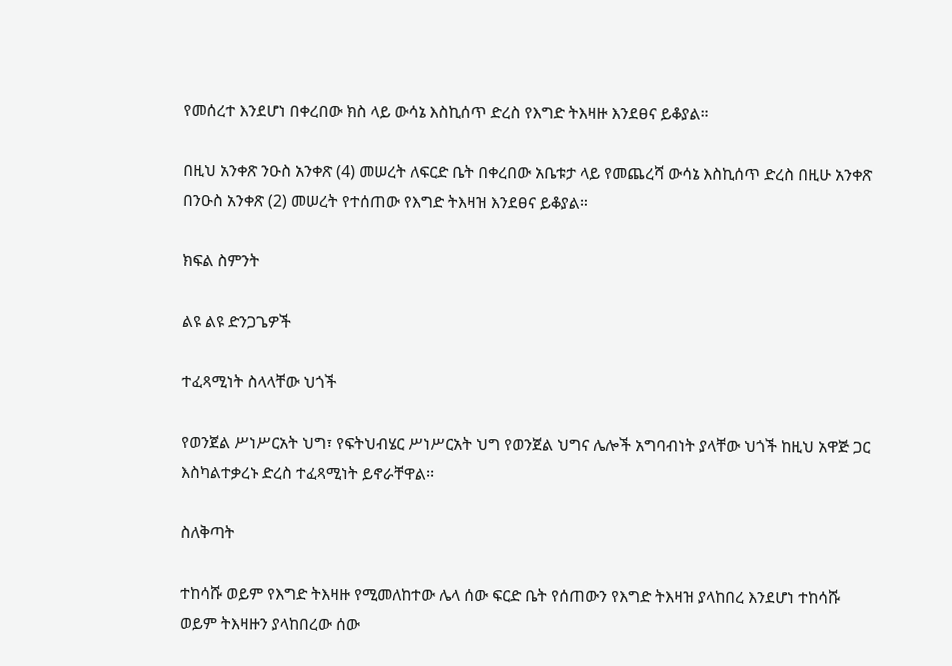የመሰረተ እንደሆነ በቀረበው ክስ ላይ ውሳኔ እስኪሰጥ ድረስ የእግድ ትእዛዙ እንደፀና ይቆያል።

በዚህ አንቀጽ ንዑስ አንቀጽ (4) መሠረት ለፍርድ ቤት በቀረበው አቤቱታ ላይ የመጨረሻ ውሳኔ እስኪሰጥ ድረስ በዚሁ አንቀጽ በንዑስ አንቀጽ (2) መሠረት የተሰጠው የእግድ ትእዛዝ እንደፀና ይቆያል።

ክፍል ስምንት

ልዩ ልዩ ድንጋጌዎች

ተፈጻሚነት ስላላቸው ህጎች

የወንጀል ሥነሥርአት ህግ፣ የፍትህብሄር ሥነሥርአት ህግ የወንጀል ህግና ሌሎች አግባብነት ያላቸው ህጎች ከዚህ አዋጅ ጋር እስካልተቃረኑ ድረስ ተፈጻሚነት ይኖራቸዋል፡፡

ስለቅጣት

ተከሳሹ ወይም የእግድ ትእዛዙ የሚመለከተው ሌላ ሰው ፍርድ ቤት የሰጠውን የእግድ ትእዛዝ ያላከበረ እንደሆነ ተከሳሹ ወይም ትእዛዙን ያላከበረው ሰው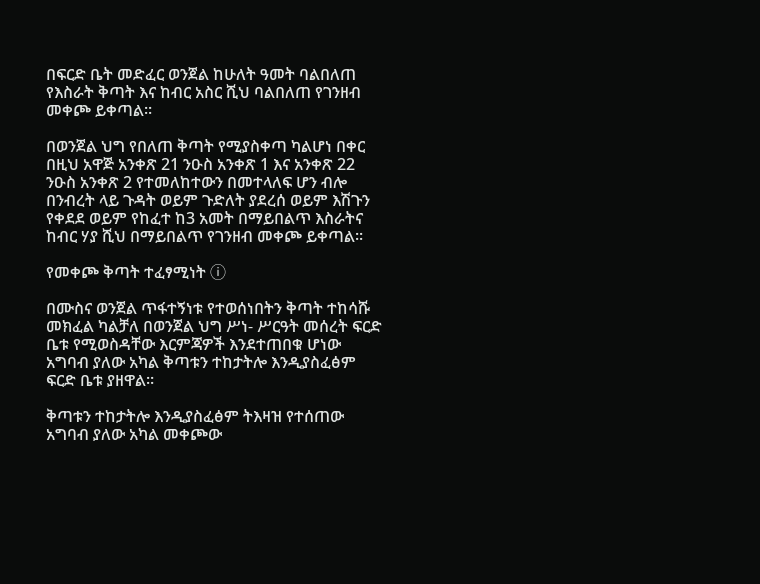በፍርድ ቤት መድፈር ወንጀል ከሁለት ዓመት ባልበለጠ የእስራት ቅጣት እና ከብር አስር ሺህ ባልበለጠ የገንዘብ መቀጮ ይቀጣል፡፡

በወንጀል ህግ የበለጠ ቅጣት የሚያስቀጣ ካልሆነ በቀር በዚህ አዋጅ አንቀጽ 21 ንዑስ አንቀጽ 1 እና አንቀጽ 22 ንዑስ አንቀጽ 2 የተመለከተውን በመተላለፍ ሆን ብሎ በንብረት ላይ ጉዳት ወይም ጉድለት ያደረሰ ወይም እሽጉን የቀደደ ወይም የከፈተ ከ3 አመት በማይበልጥ እስራትና ከብር ሃያ ሺህ በማይበልጥ የገንዘብ መቀጮ ይቀጣል፡፡

የመቀጮ ቅጣት ተፈፃሚነት ⓘ

በሙስና ወንጀል ጥፋተኝነቱ የተወሰነበትን ቅጣት ተከሳሹ መክፈል ካልቻለ በወንጀል ህግ ሥነ- ሥርዓት መሰረት ፍርድ ቤቱ የሚወስዳቸው እርምጃዎች እንደተጠበቁ ሆነው አግባብ ያለው አካል ቅጣቱን ተከታትሎ እንዲያስፈፅም ፍርድ ቤቱ ያዘዋል።

ቅጣቱን ተከታትሎ እንዲያስፈፅም ትእዛዝ የተሰጠው አግባብ ያለው አካል መቀጮው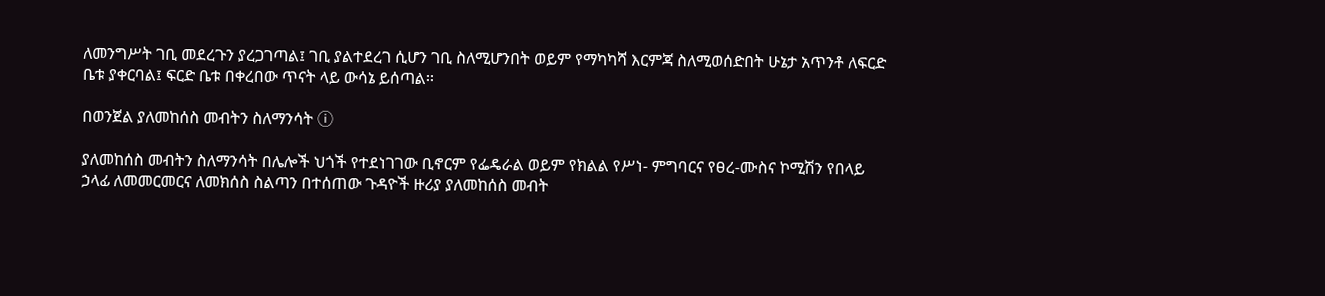ለመንግሥት ገቢ መደረጉን ያረጋገጣል፤ ገቢ ያልተደረገ ሲሆን ገቢ ስለሚሆንበት ወይም የማካካሻ እርምጃ ስለሚወሰድበት ሁኔታ አጥንቶ ለፍርድ ቤቱ ያቀርባል፤ ፍርድ ቤቱ በቀረበው ጥናት ላይ ውሳኔ ይሰጣል፡፡

በወንጀል ያለመከሰስ መብትን ስለማንሳት ⓘ

ያለመከሰስ መብትን ስለማንሳት በሌሎች ህጎች የተደነገገው ቢኖርም የፌዴራል ወይም የክልል የሥነ- ምግባርና የፀረ-ሙስና ኮሚሽን የበላይ ኃላፊ ለመመርመርና ለመክሰስ ስልጣን በተሰጠው ጉዳዮች ዙሪያ ያለመከሰስ መብት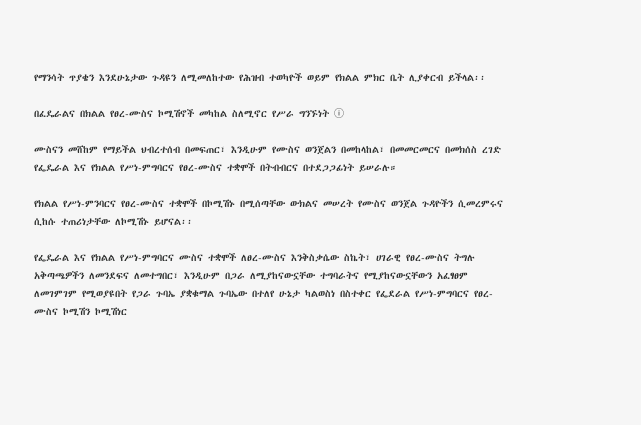የማንሳት ጥያቄን እንደሁኔታው ጉዳዩን ለሚመለከተው የሕዝብ ተወካዮች ወይም የክልል ምክር ቤት ሊያቀርብ ይችላል፡፡

በፈዴራልና በክልል የፀረ-ሙስና ኮሚሽኖች መካከል ስለሚኖር የሥራ ግንኙነት ⓘ

ሙስናን መሸከም የማይችል ህብረተሰብ በመፍጠር፣ እንዲሁም የሙስና ወንጀልን በመከላከል፣ በመመርመርና በመክሰስ ረገድ የፌዴራል እና የክልል የሥነ-ምግባርና የፀረ-ሙስና ተቋሞች በትብብርና በተደጋጋፊነት ይሠራሉ።

የክልል የሥነ-ምንባርና የፀረ-ሙስና ተቋሞች በኮሚሽኑ በሚሰጣቸው ውክልና መሠረት የሙስና ወንጀል ጉዳዮችን ሲመረምሩና ሲከሱ ተጠሪነታቸው ለኮሚሽኑ ይሆናል፡፡

የፌዴራል እና የክልል የሥነ-ምግባርና ሙስና ተቋሞች ለፀረ-ሙስና እንቅስቃሴው ስኬት፣ ሀገራዊ የፀረ-ሙስና ትግሉ አቅጣጫዎችን ለመንደፍና ለመተግበር፣ እንዲሁም በጋራ ለሚያከናውኗቸው ተግባራትና የሚያከናውኗቸውን አፈፃፀም ለመገምገም የሚወያዩበት የጋራ ጉባኤ ያቋቁማል ጉባኤው በተለየ ሁኔታ ካልወስነ በስተቀር የፌደራል የሥነ-ምግባርና የፀረ-ሙስና ኮሚሽን ኮሚሽነር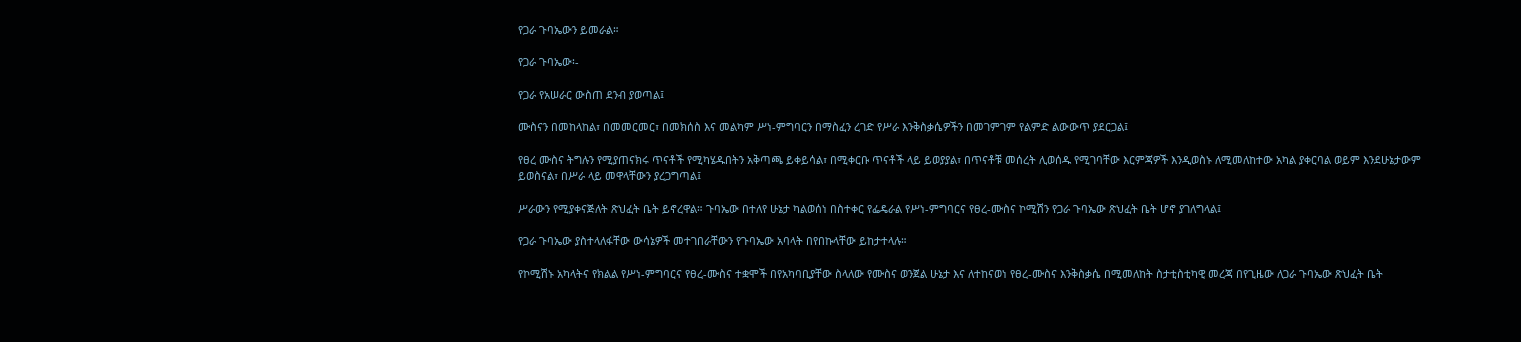የጋራ ጉባኤውን ይመራል።

የጋራ ጉባኤው፡-

የጋራ የአሠራር ውስጠ ደንብ ያወጣል፤

ሙስናን በመከላከል፣ በመመርመር፣ በመክሰስ እና መልካም ሥነ-ምግባርን በማስፈን ረገድ የሥራ እንቅስቃሴዎችን በመገምገም የልምድ ልውውጥ ያደርጋል፤

የፀረ ሙስና ትግሉን የሚያጠናክሩ ጥናቶች የሚካሄዱበትን አቅጣጫ ይቀይሳል፣ በሚቀርቡ ጥናቶች ላይ ይወያያል፣ በጥናቶቹ መሰረት ሊወሰዱ የሚገባቸው እርምጃዎች እንዲወስኑ ለሚመለከተው አካል ያቀርባል ወይም እንደሁኔታውም ይወስናል፣ በሥራ ላይ መዋላቸውን ያረጋግጣል፤

ሥራውን የሚያቀናጅለት ጽህፈት ቤት ይኖረዋል። ጉባኤው በተለየ ሁኔታ ካልወሰነ በስተቀር የፌዴራል የሥነ-ምግባርና የፀረ-ሙስና ኮሚሽን የጋራ ጉባኤው ጽህፈት ቤት ሆኖ ያገለግላል፤

የጋራ ጉባኤው ያስተላለፋቸው ውሳኔዎች መተገበራቸውን የጉባኤው አባላት በየበኩላቸው ይከታተላሉ።

የኮሚሽኑ አካላትና የክልል የሥነ-ምግባርና የፀረ-ሙስና ተቋሞች በየአካባቢያቸው ስላለው የሙስና ወንጀል ሁኔታ እና ለተከናወነ የፀረ-ሙስና እንቅስቃሴ በሚመለከት ስታቲስቲካዊ መረጃ በየጊዜው ለጋራ ጉባኤው ጽህፈት ቤት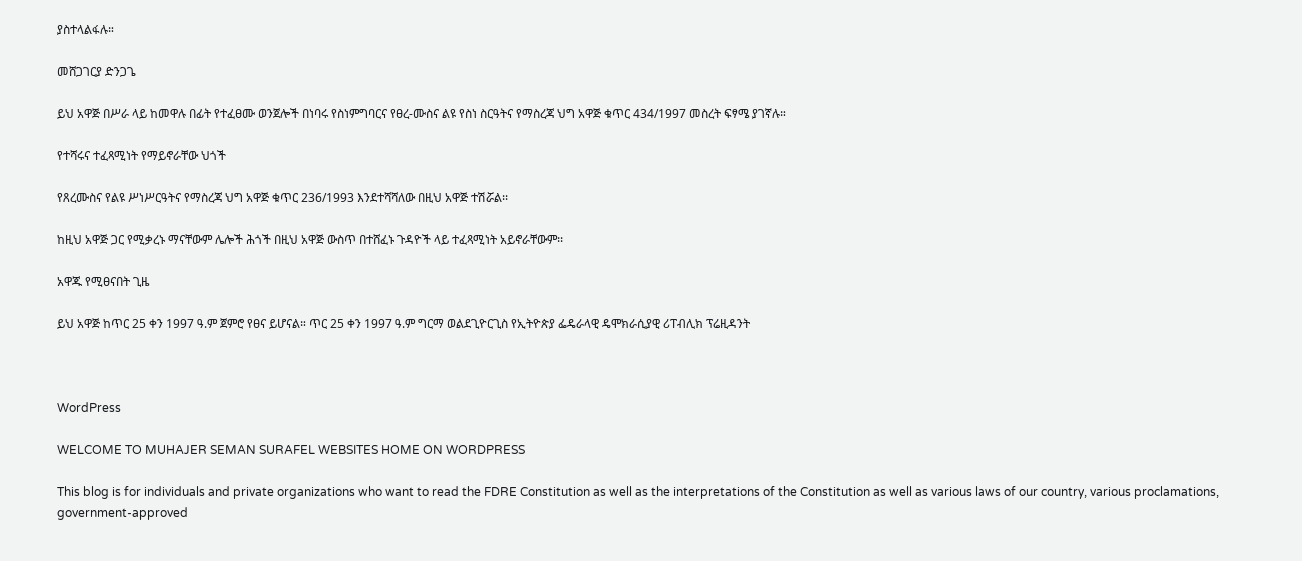ያስተላልፋሉ።

መሸጋገርያ ድንጋጌ

ይህ አዋጅ በሥራ ላይ ከመዋሉ በፊት የተፈፀሙ ወንጀሎች በነባሩ የስነምግባርና የፀረ-ሙስና ልዩ የስነ ስርዓትና የማስረጃ ህግ አዋጅ ቁጥር 434/1997 መስረት ፍፃሜ ያገኛሉ።

የተሻሩና ተፈጻሚነት የማይኖራቸው ህጎች

የጸረሙስና የልዩ ሥነሥርዓትና የማስረጃ ህግ አዋጅ ቁጥር 236/1993 እንደተሻሻለው በዚህ አዋጅ ተሽሯል፡፡

ከዚህ አዋጅ ጋር የሚቃረኑ ማናቸውም ሌሎች ሕጎች በዚህ አዋጅ ውስጥ በተሸፈኑ ጉዳዮች ላይ ተፈጻሚነት አይኖራቸውም፡፡

አዋጁ የሚፀናበት ጊዜ

ይህ አዋጅ ከጥር 25 ቀን 1997 ዓ.ም ጀምሮ የፀና ይሆናል። ጥር 25 ቀን 1997 ዓ.ም ግርማ ወልደጊዮርጊስ የኢትዮጵያ ፌዴራላዊ ዴሞክራሲያዊ ሪፐብሊክ ፕሬዚዳንት



WordPress

WELCOME TO MUHAJER SEMAN SURAFEL WEBSITES HOME ON WORDPRESS

This blog is for individuals and private organizations who want to read the FDRE Constitution as well as the interpretations of the Constitution as well as various laws of our country, various proclamations, government-approved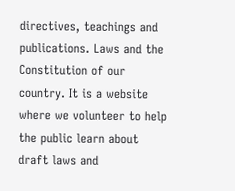directives, teachings and publications. Laws and the Constitution of our country. It is a website where we volunteer to help the public learn about draft laws and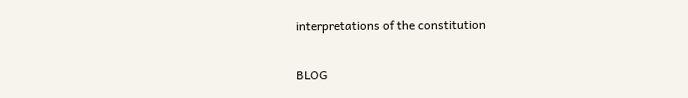interpretations of the constitution

BLOG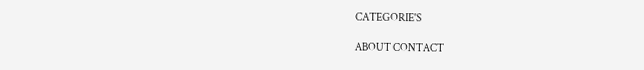CATEGORIE'S

ABOUT CONTACT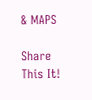& MAPS

Share This It!